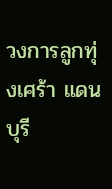วงการลูกทุ่งเศร้า แดน บุรี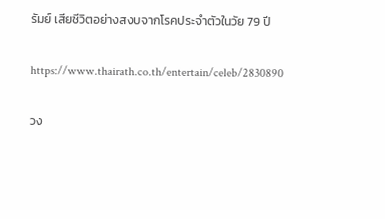รัมย์ เสียชีวิตอย่างสงบจากโรคประจำตัวในวัย 79 ปี

https://www.thairath.co.th/entertain/celeb/2830890

วง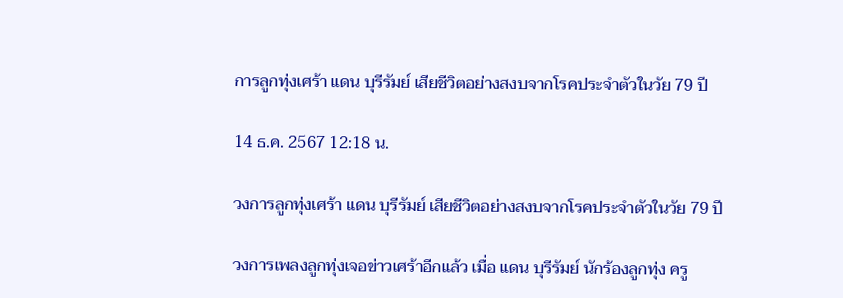การลูกทุ่งเศร้า แดน บุรีรัมย์ เสียชีวิตอย่างสงบจากโรคประจำตัวในวัย 79 ปี

14 ธ.ค. 2567 12:18 น.

วงการลูกทุ่งเศร้า แดน บุรีรัมย์ เสียชีวิตอย่างสงบจากโรคประจำตัวในวัย 79 ปี

วงการเพลงลูกทุ่งเจอข่าวเศร้าอีกแล้ว เมื่อ แดน บุรีรัมย์ นักร้องลูกทุ่ง ครู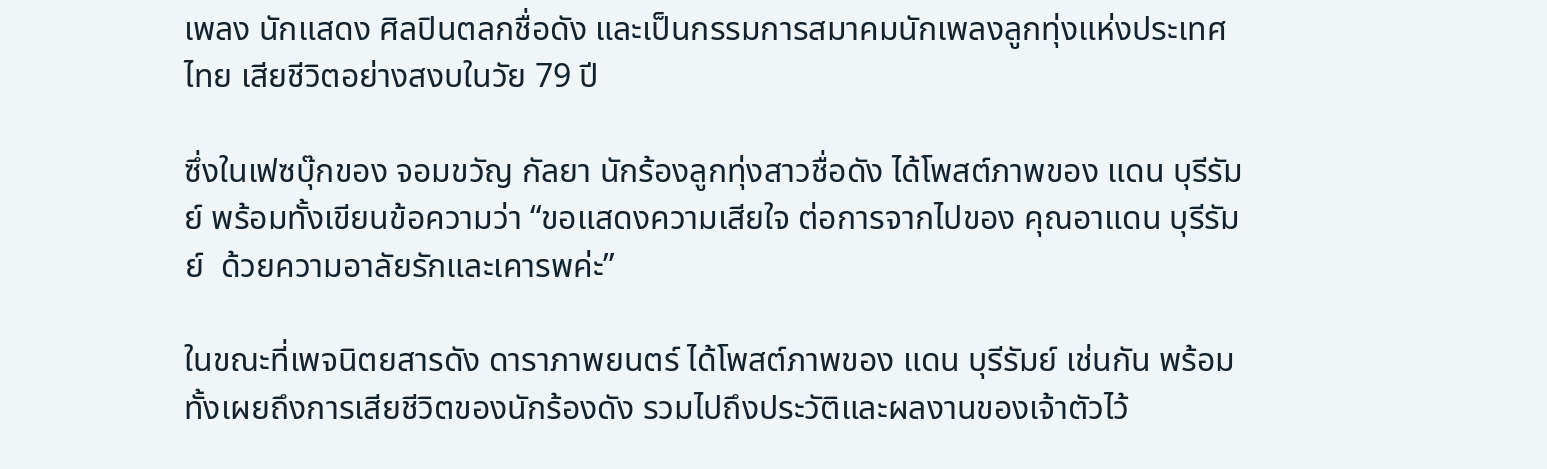เพลง นักแสดง ศิลปินตลกชื่อดัง และเป็นกรรมการสมาคมนักเพลงลูกทุ่งแห่งประเทศไทย เสียชีวิตอย่างสงบในวัย 79 ปี

ซึ่งในเฟซบุ๊กของ จอมขวัญ กัลยา นักร้องลูกทุ่งสาวชื่อดัง ได้โพสต์ภาพของ แดน บุรีรัมย์ พร้อมทั้งเขียนข้อความว่า “ขอแสดงความเสียใจ ต่อการจากไปของ คุณอาแดน บุรีรัมย์  ด้วยความอาลัยรักและเคารพค่ะ”

ในขณะที่เพจนิตยสารดัง ดาราภาพยนตร์ ได้โพสต์ภาพของ แดน บุรีรัมย์ เช่นกัน พร้อมทั้งเผยถึงการเสียชีวิตของนักร้องดัง รวมไปถึงประวัติและผลงานของเจ้าตัวไว้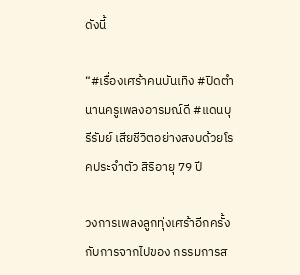ดังนี้

“#เรื่องเศร้าคนบันเทิง #ปิดตำนานครูเพลงอารมณ์ดี #แดนบุรีรัมย์ เสียชีวิตอย่างสงบด้วยโรคประจำตัว สิริอายุ 79 ปี

วงการเพลงลูกทุ่งเศร้าอีกครั้ง กับการจากไปของ กรรมการส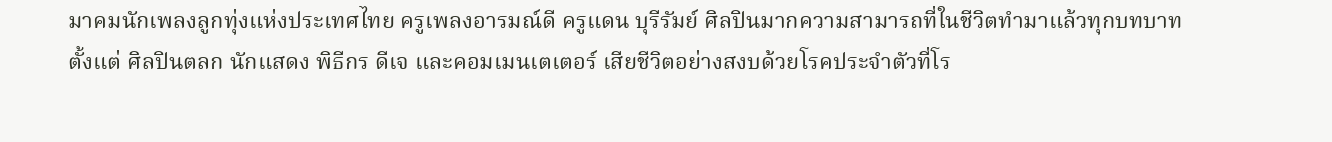มาคมนักเพลงลูกทุ่งแห่งประเทศไทย ครูเพลงอารมณ์ดี ครูแดน บุรีรัมย์ ศิลปินมากความสามารถที่ในชีวิตทำมาแล้วทุกบทบาท ตั้งแต่ ศิลปินตลก นักแสดง พิธีกร ดีเจ และคอมเมนเตเตอร์ เสียชีวิตอย่างสงบด้วยโรคประจำตัวที่โร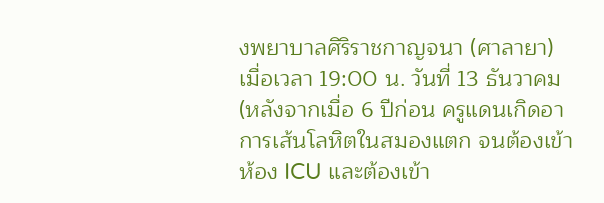งพยาบาลศิริราชกาญจนา (ศาลายา) เมื่อเวลา 19:00 น. วันที่ 13 ธันวาคม (หลังจากเมื่อ 6 ปีก่อน ครูแดนเกิดอาการเส้นโลหิตในสมองแตก จนต้องเข้าห้อง ICU และต้องเข้า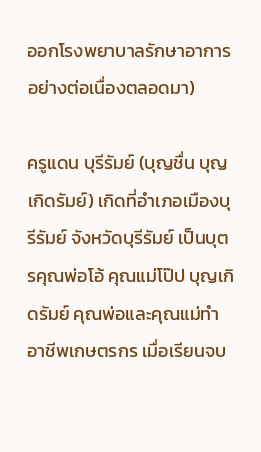ออกโรงพยาบาลรักษาอาการอย่างต่อเนื่องตลอดมา)

ครูแดน บุรีรัมย์ (บุญชื่น บุญเกิดรัมย์) เกิดที่อำเภอเมืองบุรีรัมย์ จังหวัดบุรีรัมย์ เป็นบุตรคุณพ่อโอ้ คุณแม่โป๊ป บุญเกิดรัมย์ คุณพ่อและคุณแม่ทำอาชีพเกษตรกร เมื่อเรียนจบ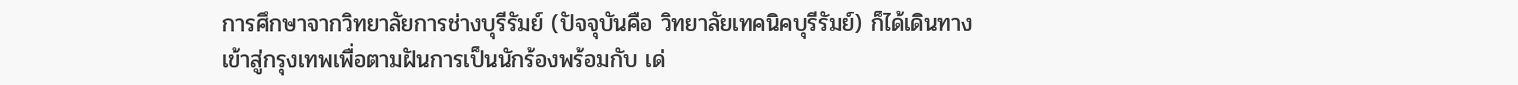การศึกษาจากวิทยาลัยการช่างบุรีรัมย์ (ปัจจุบันคือ วิทยาลัยเทคนิคบุรีรัมย์) ก็ได้เดินทางเข้าสู่กรุงเทพเพื่อตามฝันการเป็นนักร้องพร้อมกับ เด่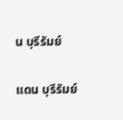น บุรีรัมย์

แดน บุรีรัมย์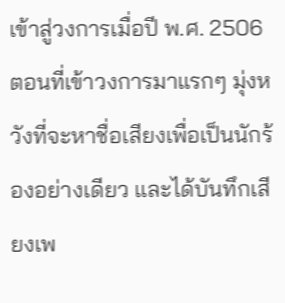เข้าสู่วงการเมื่อปี พ.ศ. 2506 ตอนที่เข้าวงการมาแรกๆ มุ่งหวังที่จะหาชื่อเสียงเพื่อเป็นนักร้องอย่างเดียว และได้บันทึกเสียงเพ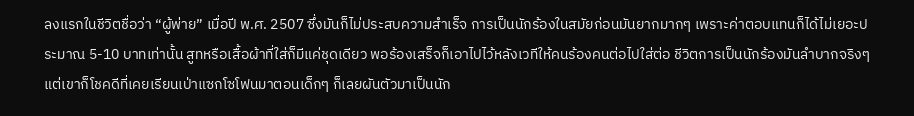ลงแรกในชีวิตชื่อว่า “ผู้พ่าย” เมื่อปี พ.ศ. 2507 ซึ่งมันก็ไม่ประสบความสำเร็จ การเป็นนักร้องในสมัยก่อนมันยากมากๆ เพราะค่าตอบแทนก็ได้ไม่เยอะประมาณ 5-10 บาทเท่านั้น สูทหรือเสื้อผ้าที่ใส่ก็มีแค่ชุดเดียว พอร้องเสร็จก็เอาไปไว้หลังเวทีให้คนร้องคนต่อไปใส่ต่อ ชีวิตการเป็นนักร้องมันลำบากจริงๆ แต่เขาก็โชคดีที่เคยเรียนเป่าแซกโซโฟนมาตอนเด็กๆ ก็เลยผันตัวมาเป็นนัก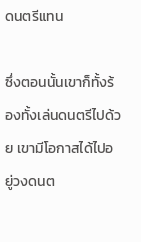ดนตรีแทน

ซึ่งตอนนั้นเขาก็ทั้งร้องทั้งเล่นดนตรีไปด้วย เขามีโอกาสได้ไปอยู่วงดนต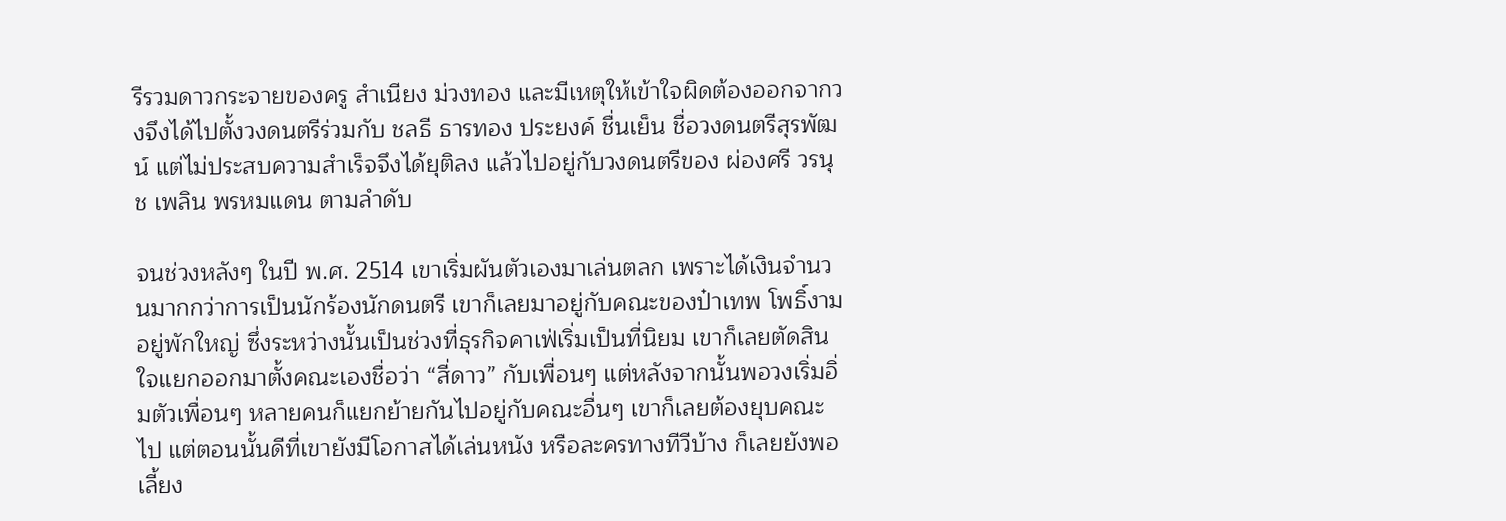รีรวมดาวกระจายของครู สำเนียง ม่วงทอง และมีเหตุให้เข้าใจผิดต้องออกจากวงจึงได้ไปตั้งวงดนตรีร่วมกับ ชลธี ธารทอง ประยงค์ ชื่นเย็น ชื่อวงดนตรีสุรพัฒน์ แต่ไม่ประสบความสำเร็จจึงได้ยุติลง แล้วไปอยู่กับวงดนตรีของ ผ่องศรี วรนุช เพลิน พรหมแดน ตามลำดับ

จนช่วงหลังๆ ในปี พ.ศ. 2514 เขาเริ่มผันตัวเองมาเล่นตลก เพราะได้เงินจำนวนมากกว่าการเป็นนักร้องนักดนตรี เขาก็เลยมาอยู่กับคณะของป๋าเทพ โพธิ์งาม อยู่พักใหญ่ ซึ่งระหว่างนั้นเป็นช่วงที่ธุรกิจคาเฟ่เริ่มเป็นที่นิยม เขาก็เลยตัดสินใจแยกออกมาตั้งคณะเองชื่อว่า “สี่ดาว” กับเพื่อนๆ แต่หลังจากนั้นพอวงเริ่มอิ่มตัวเพื่อนๆ หลายคนก็แยกย้ายกันไปอยู่กับคณะอื่นๆ เขาก็เลยต้องยุบคณะไป แต่ตอนนั้นดีที่เขายังมีโอกาสได้เล่นหนัง หรือละครทางทีวีบ้าง ก็เลยยังพอเลี้ยง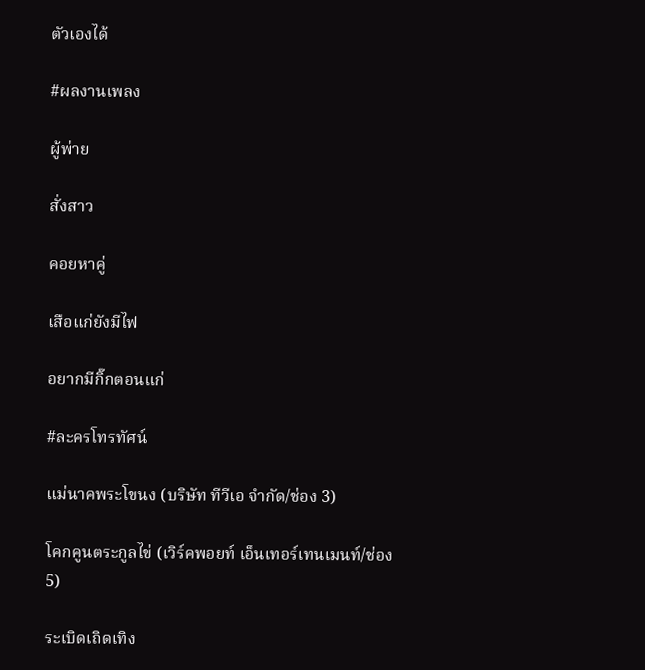ตัวเองได้

#ผลงานเพลง

ผู้พ่าย

สั่งสาว

คอยหาคู่

เสือแก่ยังมีไฟ

อยากมีกิ๊กตอนแก่

#ละครโทรทัศน์

แม่นาคพระโขนง (บริษัท ทีวีเอ จำกัด/ช่อง 3)

โคกคูนตระกูลไข่ (เวิร์คพอยท์ เอ็นเทอร์เทนเมนท์/ช่อง 5)

ระเบิดเถิดเทิง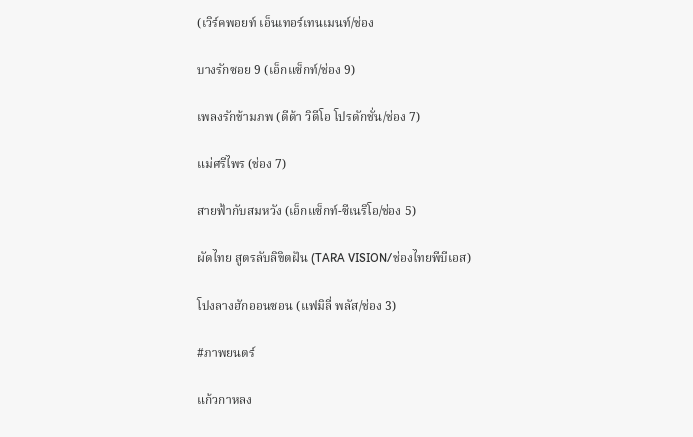(เวิร์คพอยท์ เอ็นเทอร์เทนเมนท์/ช่อง

บางรักซอย 9 (เอ็กแซ็กท์/ช่อง 9)

เพลงรักข้ามภพ (ดีด้า วิดีโอ โปรดักชั่น/ช่อง 7)

แม่ศรีไพร (ช่อง 7)

สายฟ้ากับสมหวัง (เอ็กแซ็กท์-ซีเนริโอ/ช่อง 5)

ผัดไทย สูตรลับลิขิตฝัน (TARA VISION/ช่องไทยพีบีเอส)

โปงลางฮักออนซอน (แฟมิลี่ พลัส/ช่อง 3)

#ภาพยนตร์

แก้วกาหลง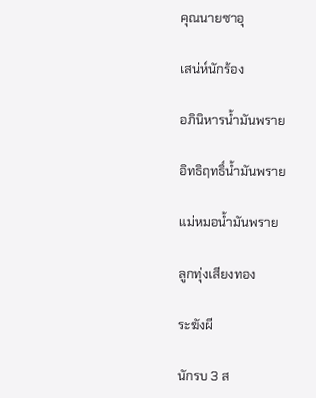คุณนายซาอุ

เสน่ห์นักร้อง

อภินิหารน้ำมันพราย

อิทธิฤทธิ์น้ำมันพราย

แม่หมอน้ำมันพราย

ลูกทุ่งเสียงทอง

ระฆังผี

นักรบ 3 ส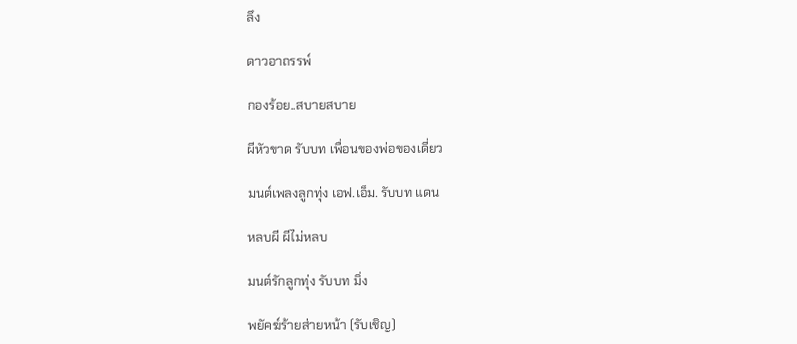ลึง

ดาวอาถรรพ์

กองร้อย..สบายสบาย

ผีหัวขาด รับบท เพื่อนของพ่อของเดี่ยว

มนต์เพลงลูกทุ่ง เอฟ.เอ็ม. รับบท แดน

หลบผี ผีไม่หลบ

มนต์รักลูกทุ่ง รับบท มิ่ง

พยัคฆ์ร้ายส่ายหน้า (รับเชิญ)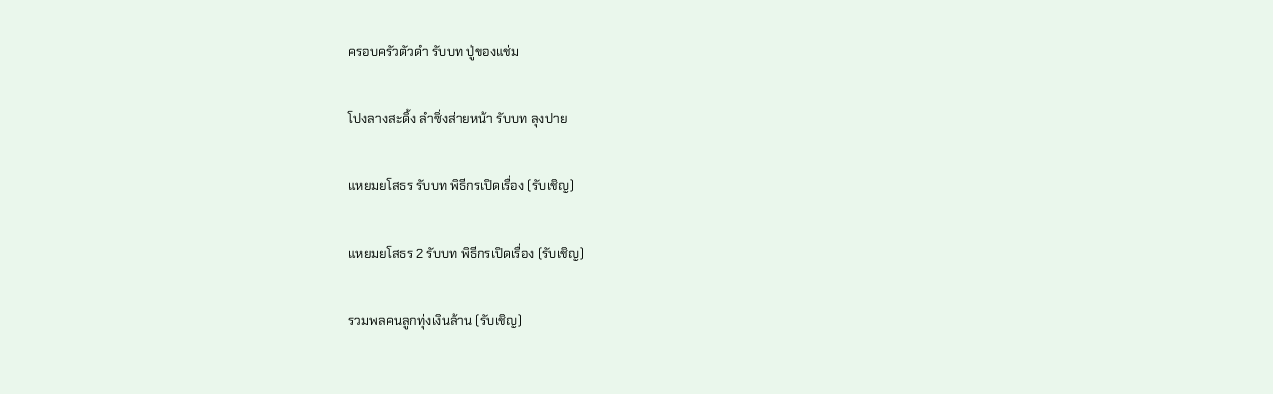ครอบครัวตัวดำ รับบท ปู่ของแช่ม

โปงลางสะดิ้ง ลำซิ่งส่ายหน้า รับบท ลุงปาย

แหยมยโสธร รับบท พิธีกรเปิดเรื่อง (รับเชิญ)

แหยมยโสธร 2 รับบท พิธีกรเปิดเรื่อง (รับเชิญ)

รวมพลคนลูกทุ่งเงินล้าน (รับเชิญ)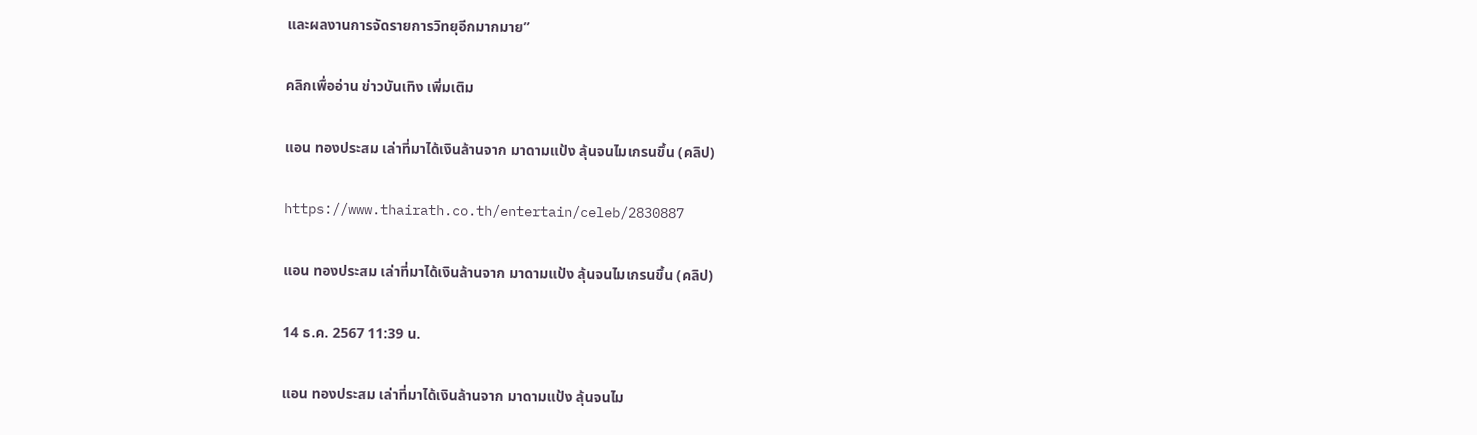และผลงานการจัดรายการวิทยุอีกมากมาย”

คลิกเพื่ออ่าน ข่าวบันเทิง เพิ่มเติม

แอน ทองประสม เล่าที่มาได้เงินล้านจาก มาดามแป้ง ลุ้นจนไมเกรนขึ้น (คลิป)

https://www.thairath.co.th/entertain/celeb/2830887

แอน ทองประสม เล่าที่มาได้เงินล้านจาก มาดามแป้ง ลุ้นจนไมเกรนขึ้น (คลิป)

14 ธ.ค. 2567 11:39 น.

แอน ทองประสม เล่าที่มาได้เงินล้านจาก มาดามแป้ง ลุ้นจนไม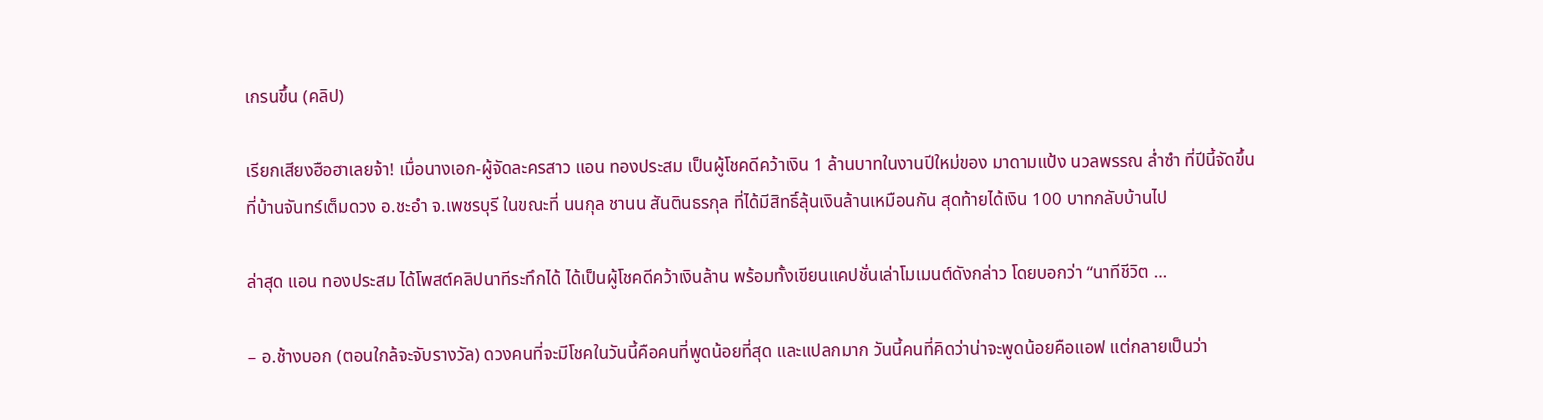เกรนขึ้น (คลิป)

เรียกเสียงฮือฮาเลยจ้า! เมื่อนางเอก-ผู้จัดละครสาว แอน ทองประสม เป็นผู้โชคดีคว้าเงิน 1 ล้านบาทในงานปีใหม่ของ มาดามแป้ง นวลพรรณ ล่ำซำ ที่ปีนี้จัดขึ้นที่บ้านจันทร์เต็มดวง อ.ชะอำ จ.เพชรบุรี ในขณะที่ นนกุล ชานน สันตินธรกุล ที่ได้มีสิทธิ์ลุ้นเงินล้านเหมือนกัน สุดท้ายได้เงิน 100 บาทกลับบ้านไป

ล่าสุด แอน ทองประสม ได้โพสต์คลิปนาทีระทึกได้ ได้เป็นผู้โชคดีคว้าเงินล้าน พร้อมทั้งเขียนแคปชั่นเล่าโมเมนต์ดังกล่าว โดยบอกว่า “นาทีชีวิต …

– อ.ช้างบอก (ตอนใกล้จะจับรางวัล) ดวงคนที่จะมีโชคในวันนี้คือคนที่พูดน้อยที่สุด และแปลกมาก วันนี้คนที่คิดว่าน่าจะพูดน้อยคือแอฟ แต่กลายเป็นว่า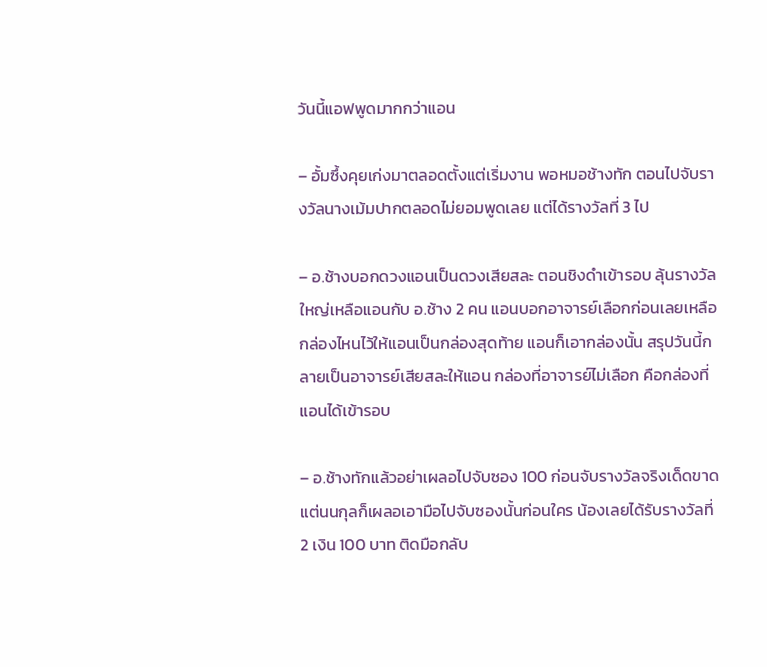วันนี้แอฟพูดมากกว่าแอน

– อั้มซึ้งคุยเก่งมาตลอดตั้งแต่เริ่มงาน พอหมอช้างทัก ตอนไปจับรางวัลนางเม้มปากตลอดไม่ยอมพูดเลย แต่ได้รางวัลที่ 3 ไป

– อ.ช้างบอกดวงแอนเป็นดวงเสียสละ ตอนชิงดำเข้ารอบ ลุ้นรางวัลใหญ่เหลือแอนกับ อ.ช้าง 2 คน แอนบอกอาจารย์เลือกก่อนเลยเหลือกล่องไหนไว้ให้แอนเป็นกล่องสุดท้าย แอนก็เอากล่องนั้น สรุปวันนี้กลายเป็นอาจารย์เสียสละให้แอน กล่องที่อาจารย์ไม่เลือก คือกล่องที่แอนได้เข้ารอบ

– อ.ช้างทักแล้วอย่าเผลอไปจับซอง 100 ก่อนจับรางวัลจริงเด็ดขาด แต่นนกุลก็เผลอเอามือไปจับซองนั้นก่อนใคร น้องเลยได้รับรางวัลที่ 2 เงิน 100 บาท ติดมือกลับ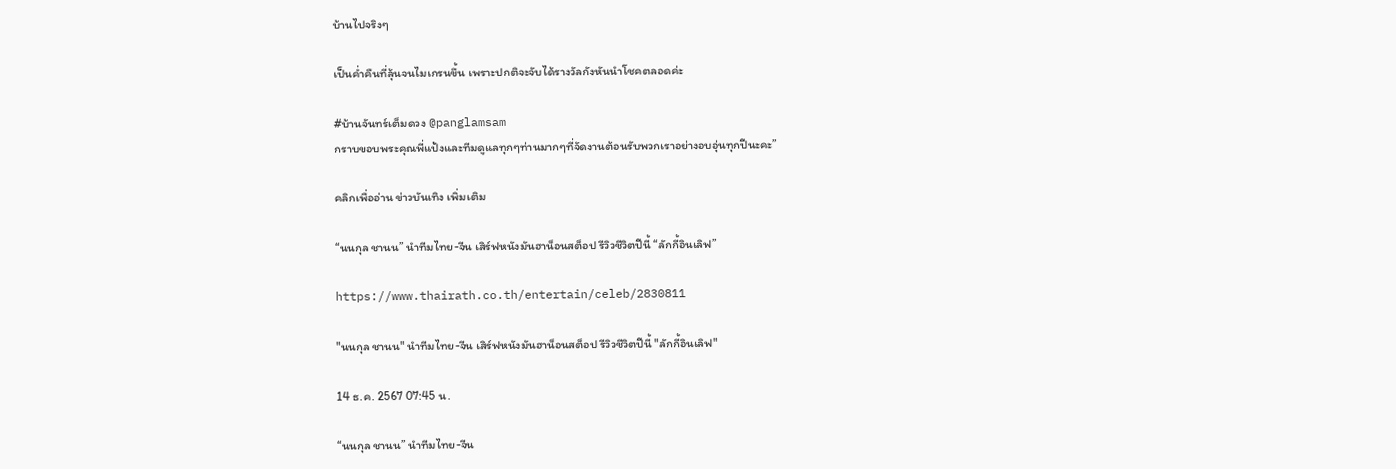บ้านไปจริงๆ

เป็นค่ำคืนที่ลุ้นจนไมเกรนขึ้น เพราะปกติจะจับได้รางวัลกังหันนำโชคตลอดค่ะ

#บ้านจันทร์เต็มดวง @panglamsam
กราบขอบพระคุณพี่แป้งและทีมดูแลทุกๆท่านมากๆที่จัดงานต้อนรับพวกเราอย่างอบอุ่นทุกปีนะคะ”

คลิกเพื่ออ่าน ข่าวบันเทิง เพิ่มเติม

“นนกุล ชานน” นำทีมไทย-จีน เสิร์ฟหนังมันฮาน็อนสต็อป รีวิวชีวิตปีนี้ “ลักกี้อินเลิฟ”

https://www.thairath.co.th/entertain/celeb/2830811

"นนกุล ชานน" นำทีมไทย-จีน เสิร์ฟหนังมันฮาน็อนสต็อป รีวิวชีวิตปีนี้ "ลักกี้อินเลิฟ"

14 ธ.ค. 2567 07:45 น.

“นนกุล ชานน” นำทีมไทย-จีน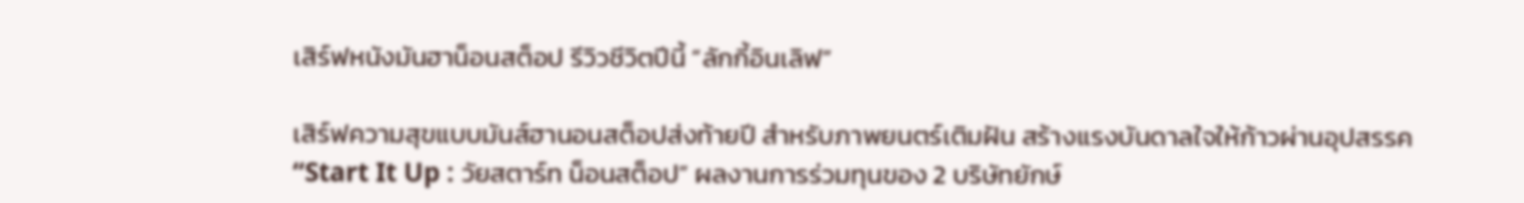เสิร์ฟหนังมันฮาน็อนสต็อป รีวิวชีวิตปีนี้ “ลักกี้อินเลิฟ”

เสิร์ฟความสุขแบบมันส์ฮานอนสต็อปส่งท้ายปี สำหรับภาพยนตร์เติมฝัน สร้างแรงบันดาลใจให้ก้าวผ่านอุปสรรค “Start It Up : วัยสตาร์ท น็อนสต็อป” ผลงานการร่วมทุนของ 2 บริษัทยักษ์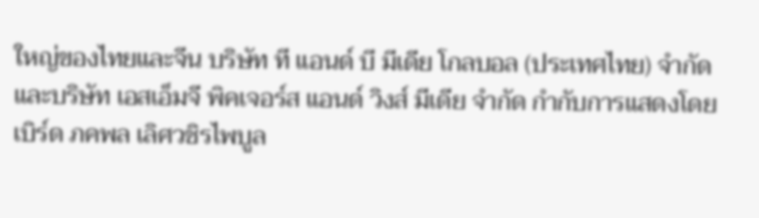ใหญ่ของไทยและจีน บริษัท ที แอนด์ บี มีเดีย โกลบอล (ประเทศไทย) จำกัด และบริษัท เอสเอ็มจี พิคเจอร์ส แอนด์ วิงส์ มีเดีย จำกัด กำกับการแสดงโดย เบิร์ด ภคพล เลิศวชิรไพบูล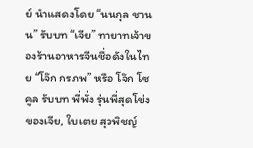ย์ นำแสดงโดย “นนกุล ชานน” รับบท “เจีย” ทายาทเจ้าของร้านอาหารจีนชื่อดังในไทย “โจ๊ก กรภพ” หรือ โจ๊ก โซคูล รับบท พี่พั่ง รุ่นพี่สุดโข่งของเจีย, ใบเตย สุวพิชญ์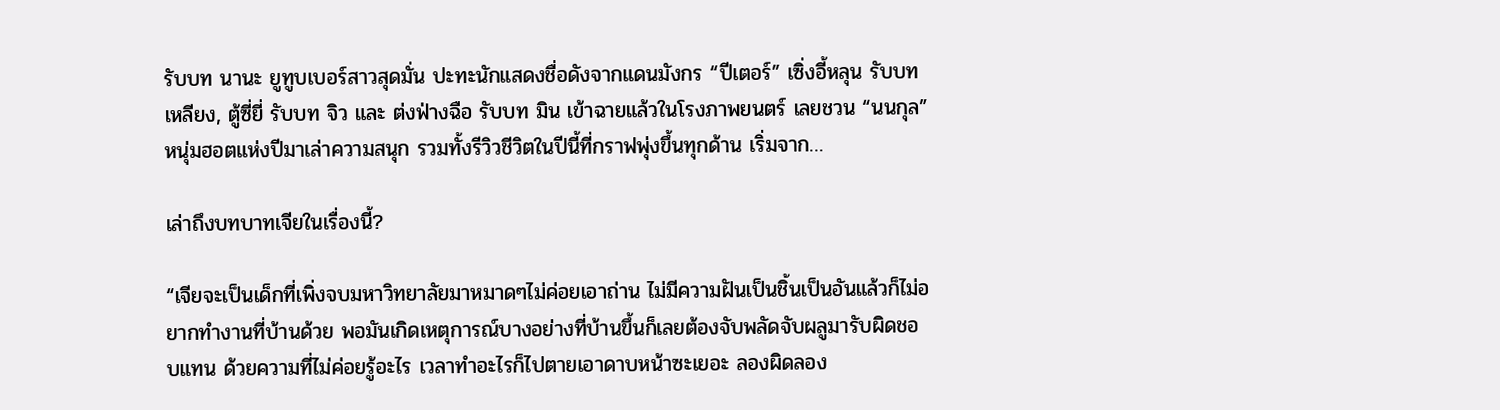รับบท นานะ ยูทูบเบอร์สาวสุดมั่น ปะทะนักแสดงชื่อดังจากแดนมังกร “ปีเตอร์” เซิ่งอี้หลุน รับบท เหลียง, ตู้ซี่ยี่ รับบท จิว และ ต่งฟ่างฉือ รับบท มิน เข้าฉายแล้วในโรงภาพยนตร์ เลยชวน “นนกุล” หนุ่มฮอตแห่งปีมาเล่าความสนุก รวมทั้งรีวิวชีวิตในปีนี้ที่กราฟพุ่งขึ้นทุกด้าน เริ่มจาก…

เล่าถึงบทบาทเจียในเรื่องนี้?

“เจียจะเป็นเด็กที่เพิ่งจบมหาวิทยาลัยมาหมาดๆไม่ค่อยเอาถ่าน ไม่มีความฝันเป็นชิ้นเป็นอันแล้วก็ไม่อยากทำงานที่บ้านด้วย พอมันเกิดเหตุการณ์บางอย่างที่บ้านขึ้นก็เลยต้องจับพลัดจับผลูมารับผิดชอบแทน ด้วยความที่ไม่ค่อยรู้อะไร เวลาทำอะไรก็ไปตายเอาดาบหน้าซะเยอะ ลองผิดลอง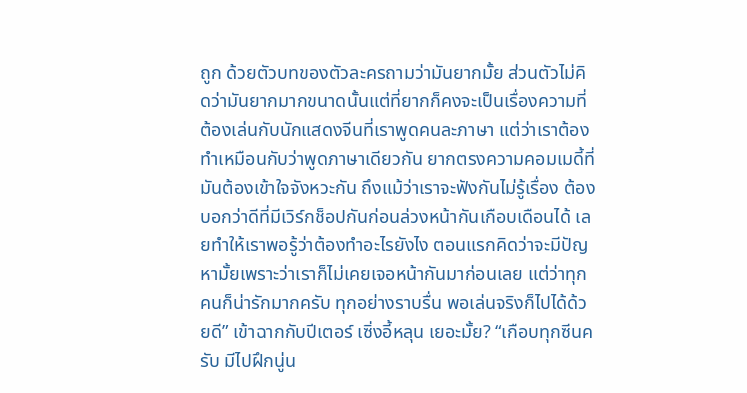ถูก ด้วยตัวบทของตัวละครถามว่ามันยากมั้ย ส่วนตัวไม่คิดว่ามันยากมากขนาดนั้นแต่ที่ยากก็คงจะเป็นเรื่องความที่ต้องเล่นกับนักแสดงจีนที่เราพูดคนละภาษา แต่ว่าเราต้องทำเหมือนกับว่าพูดภาษาเดียวกัน ยากตรงความคอมเมดี้ที่มันต้องเข้าใจจังหวะกัน ถึงแม้ว่าเราจะฟังกันไม่รู้เรื่อง ต้องบอกว่าดีที่มีเวิร์กช็อปกันก่อนล่วงหน้ากันเกือบเดือนได้ เลยทำให้เราพอรู้ว่าต้องทำอะไรยังไง ตอนแรกคิดว่าจะมีปัญหามั้ยเพราะว่าเราก็ไม่เคยเจอหน้ากันมาก่อนเลย แต่ว่าทุกคนก็น่ารักมากครับ ทุกอย่างราบรื่น พอเล่นจริงก็ไปได้ด้วยดี” เข้าฉากกับปีเตอร์ เซิ่งอี้หลุน เยอะมั้ย? “เกือบทุกซีนครับ มีไปฝึกนู่น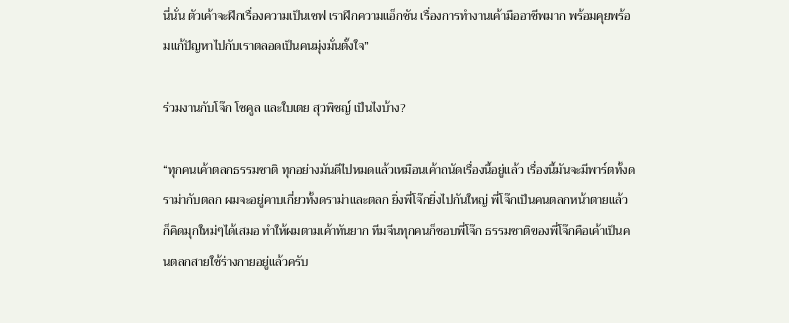นี่นั่น ตัวเค้าจะฝึกเรื่องความเป็นเชฟ เราฝึกความแอ็กชัน เรื่องการทำงานเค้ามืออาชีพมาก พร้อมคุยพร้อมแก้ปัญหาไปกับเราตลอดเป็นคนมุ่งมั่นตั้งใจ”

ร่วมงานกับโจ๊ก โซคูล และใบเตย สุวพิชญ์ เป็นไงบ้าง?

“ทุกคนเค้าตลกธรรมชาติ ทุกอย่างมันดีไปหมดแล้วเหมือนเค้าถนัดเรื่องนี้อยู่แล้ว เรื่องนี้มันจะมีพาร์ตทั้งดราม่ากับตลก ผมจะอยู่คาบเกี่ยวทั้งดราม่าและตลก ยิ่งพี่โจ๊กยิ่งไปกันใหญ่ พี่โจ๊กเป็นคนตลกหน้าตายแล้วก็คิดมุกใหม่ๆได้เสมอ ทำให้ผมตามเค้าทันยาก ทีมจีนทุกคนก็ชอบพี่โจ๊ก ธรรมชาติของพี่โจ๊กคือเค้าเป็นคนตลกสายใช้ร่างกายอยู่แล้วครับ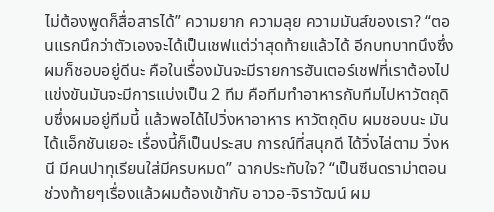ไม่ต้องพูดก็สื่อสารได้” ความยาก ความลุย ความมันส์ของเรา? “ตอนแรกนึกว่าตัวเองจะได้เป็นเชฟแต่ว่าสุดท้ายแล้วได้ อีกบทบาทนึงซึ่งผมก็ชอบอยู่ดีนะ คือในเรื่องมันจะมีรายการฮันเตอร์เชฟที่เราต้องไปแข่งขันมันจะมีการแบ่งเป็น 2 ทีม คือทีมทำอาหารกับทีมไปหาวัตถุดิบซึ่งผมอยู่ทีมนี้ แล้วพอได้ไปวิ่งหาอาหาร หาวัตถุดิบ ผมชอบนะ มันได้แอ็กชันเยอะ เรื่องนี้ก็เป็นประสบ การณ์ที่สนุกดี ได้วิ่งไล่ตาม วิ่งหนี มีคนปาทุเรียนใส่มีครบหมด” ฉากประทับใจ? “เป็นซีนดราม่าตอนช่วงท้ายๆเรื่องแล้วผมต้องเข้ากับ อาวอ-จิราวัฒน์ ผม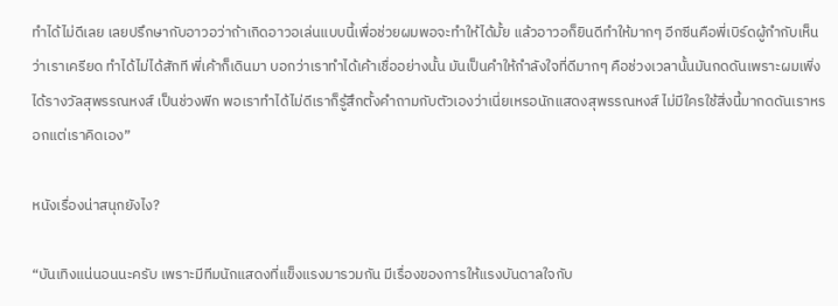ทำได้ไม่ดีเลย เลยปรึกษากับอาวอว่าถ้าเกิดอาวอเล่นแบบนี้เพื่อช่วยผมพอจะทำให้ได้มั้ย แล้วอาวอก็ยินดีทำให้มากๆ อีกซีนคือพี่เบิร์ดผู้กำกับเห็นว่าเราเครียด ทำได้ไม่ได้สักที พี่เค้าก็เดินมา บอกว่าเราทำได้เค้าเชื่ออย่างนั้น มันเป็นคำให้กำลังใจที่ดีมากๆ คือช่วงเวลานั้นมันกดดันเพราะผมเพิ่งได้รางวัลสุพรรณหงส์ เป็นช่วงพีก พอเราทำได้ไม่ดีเราก็รู้สึกตั้งคำถามกับตัวเองว่าเนี่ยเหรอนักแสดงสุพรรณหงส์ ไม่มีใครใช้สิ่งนี้มากดดันเราหรอกแต่เราคิดเอง”

หนังเรื่องน่าสนุกยังไง?

“บันเทิงแน่นอนนะครับ เพราะมีทีมนักแสดงที่แข็งแรงมารวมกัน มีเรื่องของการให้แรงบันดาลใจกับ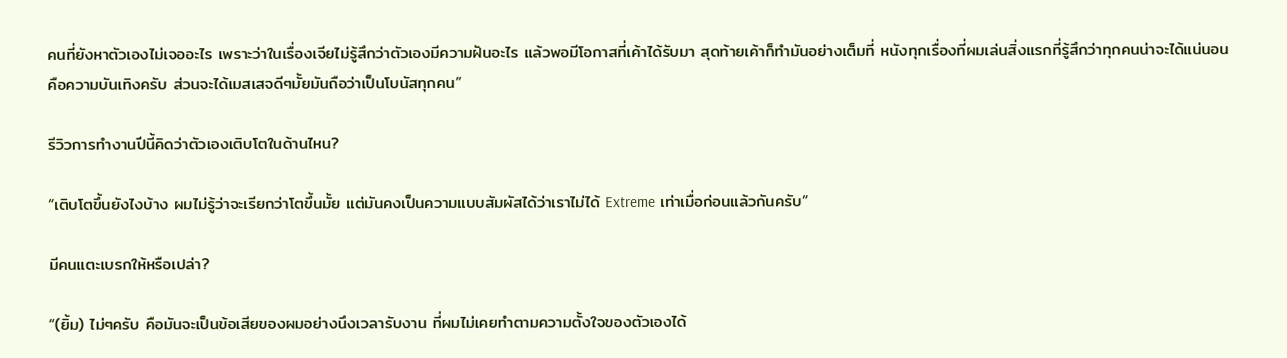คนที่ยังหาตัวเองไม่เจออะไร เพราะว่าในเรื่องเจียไม่รู้สึกว่าตัวเองมีความฝันอะไร แล้วพอมีโอกาสที่เค้าได้รับมา สุดท้ายเค้าก็ทำมันอย่างเต็มที่ หนังทุกเรื่องที่ผมเล่นสิ่งแรกที่รู้สึกว่าทุกคนน่าจะได้แน่นอนคือความบันเทิงครับ ส่วนจะได้เมสเสจดีๆมั้ยมันถือว่าเป็นโบนัสทุกคน”

รีวิวการทำงานปีนี้คิดว่าตัวเองเติบโตในด้านไหน?

“เติบโตขึ้นยังไงบ้าง ผมไม่รู้ว่าจะเรียกว่าโตขึ้นมั้ย แต่มันคงเป็นความแบบสัมผัสได้ว่าเราไม่ได้ Extreme เท่าเมื่อก่อนแล้วกันครับ”

มีคนแตะเบรกให้หรือเปล่า?

“(ยิ้ม) ไม่ๆครับ คือมันจะเป็นข้อเสียของผมอย่างนึงเวลารับงาน ที่ผมไม่เคยทำตามความตั้งใจของตัวเองได้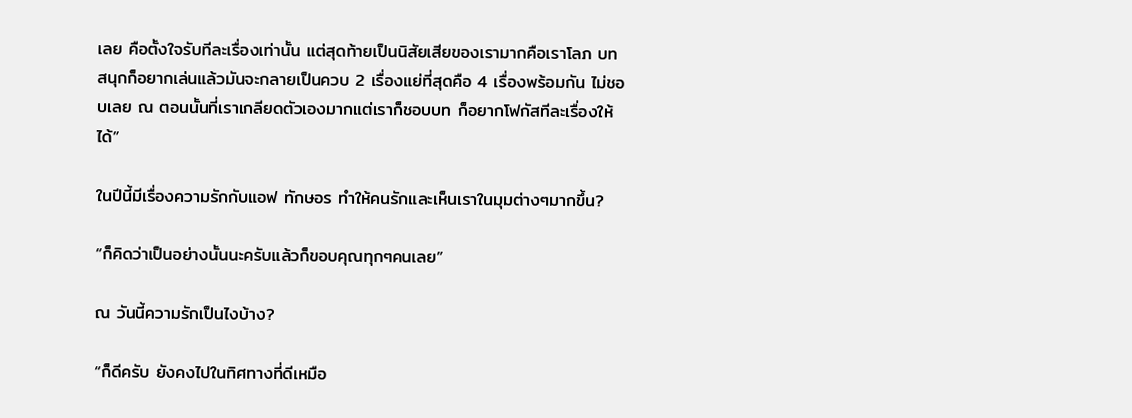เลย คือตั้งใจรับทีละเรื่องเท่านั้น แต่สุดท้ายเป็นนิสัยเสียของเรามากคือเราโลภ บทสนุกก็อยากเล่นแล้วมันจะกลายเป็นควบ 2 เรื่องแย่ที่สุดคือ 4 เรื่องพร้อมกัน ไม่ชอบเลย ณ ตอนนั้นที่เราเกลียดตัวเองมากแต่เราก็ชอบบท ก็อยากโฟกัสทีละเรื่องให้ได้”

ในปีนี้มีเรื่องความรักกับแอฟ ทักษอร ทำให้คนรักและเห็นเราในมุมต่างๆมากขึ้น?

“ก็คิดว่าเป็นอย่างนั้นนะครับแล้วก็ขอบคุณทุกๆคนเลย”

ณ วันนี้ความรักเป็นไงบ้าง?

“ก็ดีครับ ยังคงไปในทิศทางที่ดีเหมือ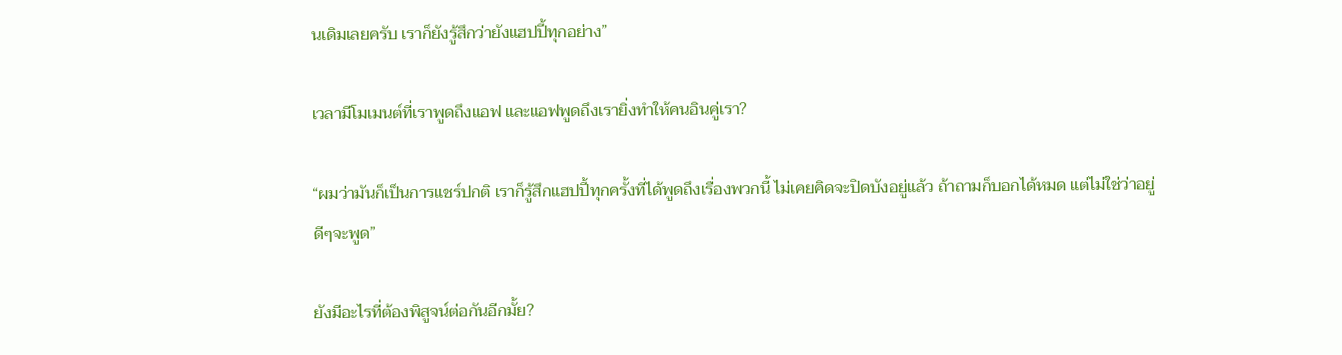นเดิมเลยครับ เราก็ยังรู้สึกว่ายังแฮปปี้ทุกอย่าง”

เวลามีโมเมนต์ที่เราพูดถึงแอฟ และแอฟพูดถึงเรายิ่งทำให้คนอินคู่เรา?

“ผมว่ามันก็เป็นการแชร์ปกติ เราก็รู้สึกแฮปปี้ทุกครั้งที่ได้พูดถึงเรื่องพวกนี้ ไม่เคยคิดจะปิดบังอยู่แล้ว ถ้าถามก็บอกได้หมด แต่ไม่ใช่ว่าอยู่ดีๆจะพูด”

ยังมีอะไรที่ต้องพิสูจน์ต่อกันอีกมั้ย?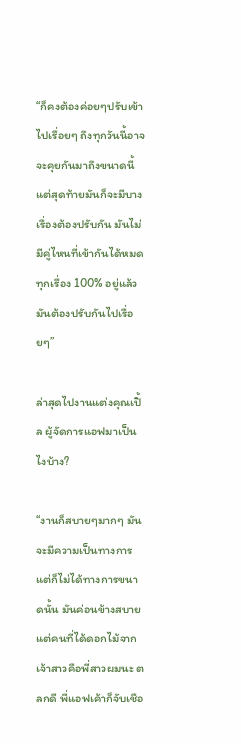“ก็คงต้องค่อยๆปรับเข้าไปเรื่อยๆ ถึงทุกวันนี้อาจจะคุยกันมาถึงขนาดนี้แต่สุดท้ายมันก็จะมีบางเรื่องต้องปรับกัน มันไม่มีคู่ไหนที่เข้ากันได้หมดทุกเรื่อง 100% อยู่แล้ว มันต้องปรับกันไปเรื่อยๆ”

ล่าสุดไปงานแต่งคุณเปิ้ล ผู้จัดการแอฟมาเป็นไงบ้าง?

“งานก็สบายๆมากๆ มันจะมีความเป็นทางการแต่ก็ไม่ได้ทางการขนาดนั้น มันค่อนข้างสบาย แต่คนที่ได้ดอกไม้จากเจ้าสาวคือพี่สาวผมนะ ตลกดี พี่แอฟเค้าก็จับเชือ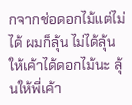กจากช่อดอกไม้แต่ไม่ได้ ผมก็ลุ้น ไม่ได้ลุ้นให้เค้าได้ดอกไม้นะ ลุ้นให้พี่เค้า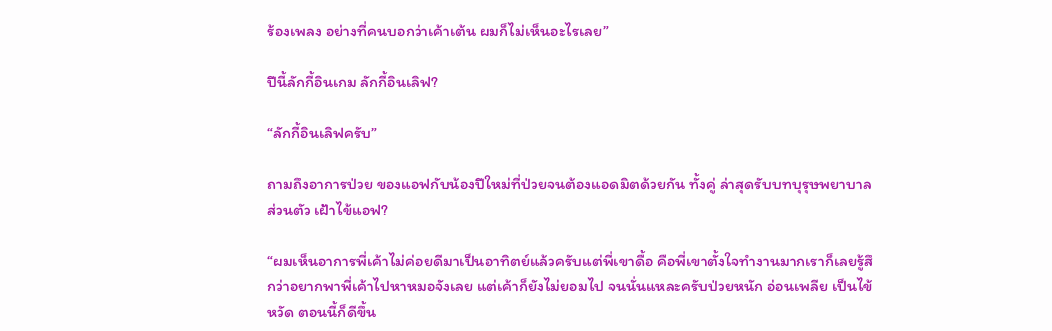ร้องเพลง อย่างที่คนบอกว่าเค้าเต้น ผมก็ไม่เห็นอะไรเลย”

ปีนี้ลักกี้อินเกม ลักกี้อินเลิฟ?

“ลักกี้อินเลิฟครับ”

ถามถึงอาการป่วย ของแอฟกับน้องปีใหม่ที่ป่วยจนต้องแอดมิตด้วยกัน ทั้งคู่ ล่าสุดรับบทบุรุษพยาบาลส่วนตัว เฝ้าไข้แอฟ?

“ผมเห็นอาการพี่เค้าไม่ค่อยดีมาเป็นอาทิตย์แล้วครับแต่พี่เขาดื้อ คือพี่เขาตั้งใจทำงานมากเราก็เลยรู้สึกว่าอยากพาพี่เค้าไปหาหมอจังเลย แต่เค้าก็ยังไม่ยอมไป จนนั่นแหละครับป่วยหนัก อ่อนเพลีย เป็นไข้หวัด ตอนนี้ก็ดีขึ้น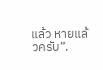แล้ว หายแล้วครับ”.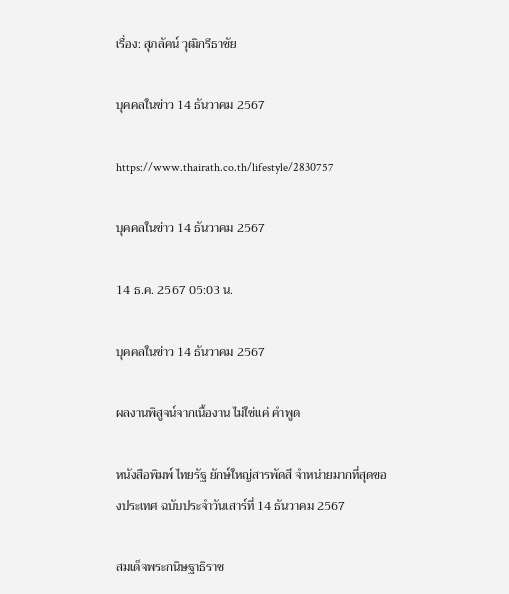เรื่อง: สุภลัคน์ วุฒิกรีธาชัย

บุคคลในข่าว 14 ธันวาคม 2567

https://www.thairath.co.th/lifestyle/2830757

บุคคลในข่าว 14 ธันวาคม 2567

14 ธ.ค. 2567 05:03 น.

บุคคลในข่าว 14 ธันวาคม 2567

ผลงานพิสูจน์จากเนื้องาน ไม่ใช่แค่ คำพูด

หนังสือพิมพ์ ไทยรัฐ ยักษ์ใหญ่สารพัดสี จำหน่ายมากที่สุดของประเทศ ฉบับประจำวันเสาร์ที่ 14 ธันวาคม 2567

สมเด็จพระกนิษฐาธิราช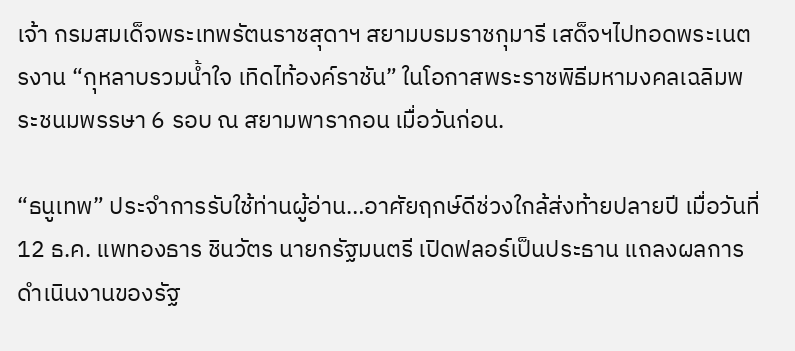เจ้า กรมสมเด็จพระเทพรัตนราชสุดาฯ สยามบรมราชกุมารี เสด็จฯไปทอดพระเนตรงาน “กุหลาบรวมน้ำใจ เทิดไท้องค์ราชัน” ในโอกาสพระราชพิธีมหามงคลเฉลิมพระชนมพรรษา 6 รอบ ณ สยามพารากอน เมื่อวันก่อน.

“ธนูเทพ” ประจำการรับใช้ท่านผู้อ่าน…อาศัยฤกษ์ดีช่วงใกล้ส่งท้ายปลายปี เมื่อวันที่ 12 ธ.ค. แพทองธาร ชินวัตร นายกรัฐมนตรี เปิดฟลอร์เป็นประธาน แถลงผลการดำเนินงานของรัฐ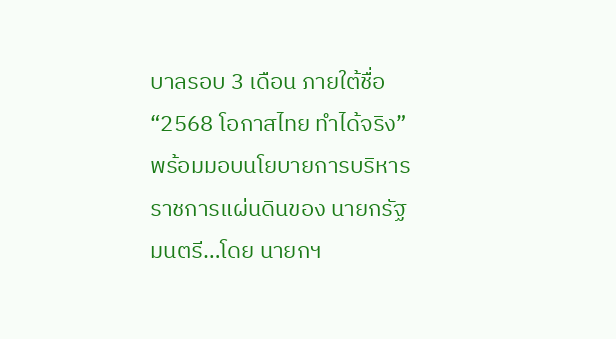บาลรอบ 3 เดือน ภายใต้ชื่อ “2568 โอกาสไทย ทำได้จริง” พร้อมมอบนโยบายการบริหารราชการแผ่นดินของ นายกรัฐมนตรี…โดย นายกฯ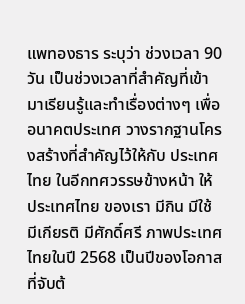แพทองธาร ระบุว่า ช่วงเวลา 90 วัน เป็นช่วงเวลาที่สำคัญที่เข้ามาเรียนรู้และทำเรื่องต่างๆ เพื่ออนาคตประเทศ วางรากฐานโครงสร้างที่สำคัญไว้ให้กับ ประเทศไทย ในอีกทศวรรษข้างหน้า ให้ ประเทศไทย ของเรา มีกิน มีใช้ มีเกียรติ มีศักดิ์ศรี ภาพประเทศไทยในปี 2568 เป็นปีของโอกาสที่จับต้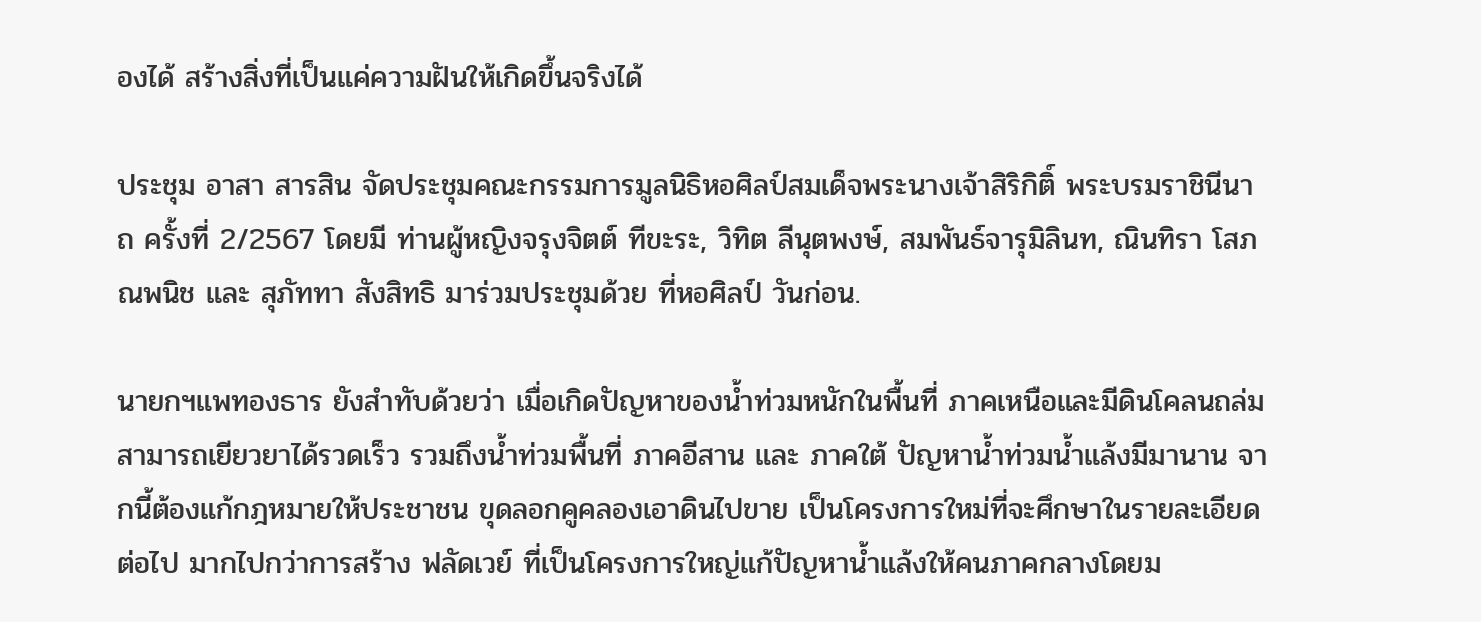องได้ สร้างสิ่งที่เป็นแค่ความฝันให้เกิดขึ้นจริงได้

ประชุม อาสา สารสิน จัดประชุมคณะกรรมการมูลนิธิหอศิลป์สมเด็จพระนางเจ้าสิริกิติ์ พระบรมราชินีนาถ ครั้งที่ 2/2567 โดยมี ท่านผู้หญิงจรุงจิตต์ ทีขะระ, วิทิต ลีนุตพงษ์, สมพันธ์จารุมิลินท, ณินทิรา โสภณพนิช และ สุภัททา สังสิทธิ มาร่วมประชุมด้วย ที่หอศิลป์ วันก่อน.

นายกฯแพทองธาร ยังสำทับด้วยว่า เมื่อเกิดปัญหาของน้ำท่วมหนักในพื้นที่ ภาคเหนือและมีดินโคลนถล่ม สามารถเยียวยาได้รวดเร็ว รวมถึงน้ำท่วมพื้นที่ ภาคอีสาน และ ภาคใต้ ปัญหาน้ำท่วมน้ำแล้งมีมานาน จากนี้ต้องแก้กฎหมายให้ประชาชน ขุดลอกคูคลองเอาดินไปขาย เป็นโครงการใหม่ที่จะศึกษาในรายละเอียดต่อไป มากไปกว่าการสร้าง ฟลัดเวย์ ที่เป็นโครงการใหญ่แก้ปัญหาน้ำแล้งให้คนภาคกลางโดยม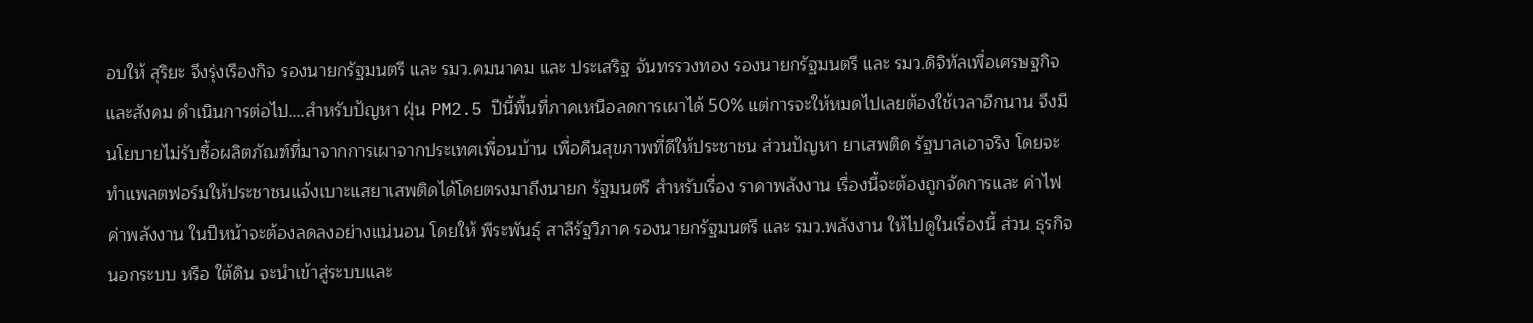อบให้ สุริยะ จึงรุ่งเรืองกิจ รองนายกรัฐมนตรี และ รมว.คมนาคม และ ประเสริฐ จันทรรวงทอง รองนายกรัฐมนตรี และ รมว.ดิจิทัลเพื่อเศรษฐกิจและสังคม ดำเนินการต่อไป….สำหรับปัญหา ฝุ่น PM2.5 ปีนี้พื้นที่ภาคเหนือลดการเผาได้ 50% แต่การจะให้หมดไปเลยต้องใช้เวลาอีกนาน จึงมีนโยบายไม่รับซื้อผลิตภัณฑ์ที่มาจากการเผาจากประเทศเพื่อนบ้าน เพื่อคืนสุขภาพที่ดีให้ประชาชน ส่วนปัญหา ยาเสพติด รัฐบาลเอาจริง โดยจะทำแพลตฟอร์มให้ประชาชนแจ้งเบาะแสยาเสพติดได้โดยตรงมาถึงนายก รัฐมนตรี สำหรับเรื่อง ราคาพลังงาน เรื่องนี้จะต้องถูกจัดการและ ค่าไฟ ค่าพลังงาน ในปีหน้าจะต้องลดลงอย่างแน่นอน โดยให้ พีระพันธุ์ สาลีรัฐวิภาค รองนายกรัฐมนตรี และ รมว.พลังงาน ให้ไปดูในเรื่องนี้ ส่วน ธุรกิจนอกระบบ หรือ ใต้ดิน จะนำเข้าสู่ระบบและ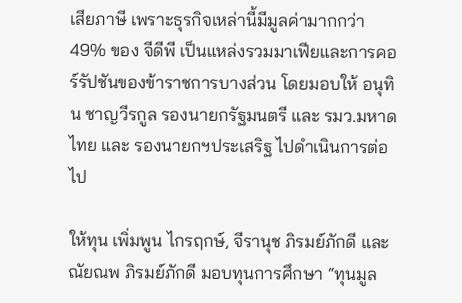เสียภาษี เพราะธุรกิจเหล่านี้มีมูลค่ามากกว่า 49% ของ จีดีพี เป็นแหล่งรวมมาเฟียและการคอร์รัปชันของข้าราชการบางส่วน โดยมอบให้ อนุทิน ชาญวีรกูล รองนายกรัฐมนตรี และ รมว.มหาดไทย และ รองนายกฯประเสริฐ ไปดำเนินการต่อไป

ให้ทุน เพิ่มพูน ไกรฤกษ์, จีรานุช ภิรมย์ภักดี และ ณัยณพ ภิรมย์ภักดี มอบทุนการศึกษา “ทุนมูล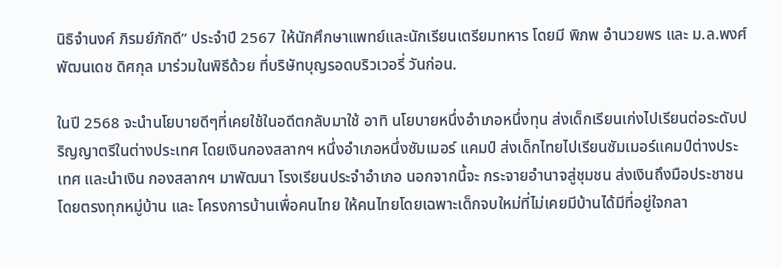นิธิจำนงค์ ภิรมย์ภักดี” ประจำปี 2567 ให้นักศึกษาแพทย์และนักเรียนเตรียมทหาร โดยมี พิภพ อำนวยพร และ ม.ล.พงศ์พัฒนเดช ดิศกุล มาร่วมในพิธีด้วย ที่บริษัทบุญรอดบริวเวอรี่ วันก่อน.

ในปี 2568 จะนำนโยบายดีๆที่เคยใช้ในอดีตกลับมาใช้ อาทิ นโยบายหนึ่งอำเภอหนึ่งทุน ส่งเด็กเรียนเก่งไปเรียนต่อระดับปริญญาตรีในต่างประเทศ โดยเงินกองสลากฯ หนึ่งอำเภอหนึ่งซัมเมอร์ แคมป์ ส่งเด็กไทยไปเรียนซัมเมอร์แคมป์ต่างประเทศ และนำเงิน กองสลากฯ มาพัฒนา โรงเรียนประจำอำเภอ นอกจากนี้จะ กระจายอำนาจสู่ชุมชน ส่งเงินถึงมือประชาชนโดยตรงทุกหมู่บ้าน และ โครงการบ้านเพื่อคนไทย ให้คนไทยโดยเฉพาะเด็กจบใหม่ที่ไม่เคยมีบ้านได้มีที่อยู่ใจกลา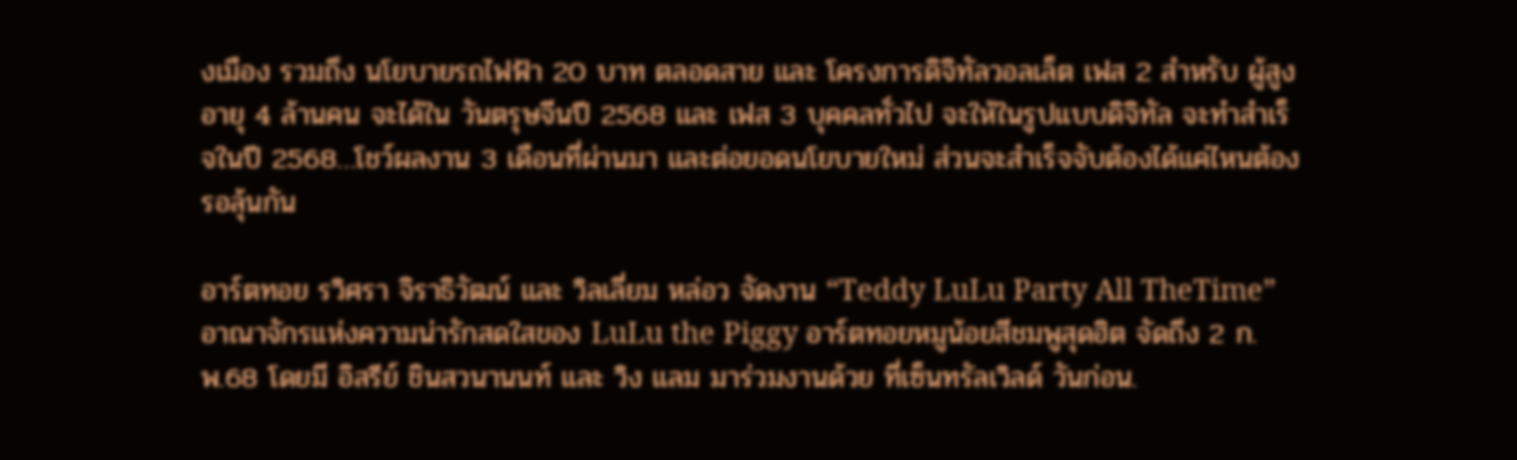งเมือง รวมถึง นโยบายรถไฟฟ้า 20 บาท ตลอดสาย และ โครงการดิจิทัลวอลเล็ต เฟส 2 สำหรับ ผู้สูงอายุ 4 ล้านคน จะได้ใน วันตรุษจีนปี 2568 และ เฟส 3 บุคคลทั่วไป จะให้ในรูปแบบดิจิทัล จะทำสำเร็จในปี 2568…โชว์ผลงาน 3 เดือนที่ผ่านมา และต่อยอดนโยบายใหม่ ส่วนจะสำเร็จจับต้องได้แค่ไหนต้องรอลุ้นกัน

อาร์ตทอย รวิศรา จิราธิวัฒน์ และ วิลเลี่ยม หล่อว จัดงาน “Teddy LuLu Party All TheTime” อาณาจักรแห่งความน่ารักสดใสของ LuLu the Piggy อาร์ตทอยหมูน้อยสีชมพูสุดฮิต จัดถึง 2 ก.พ.68 โดยมี อิสรีย์ ชินสวนานนท์ และ วิง แลม มาร่วมงานด้วย ที่เซ็นทรัลเวิลด์ วันก่อน.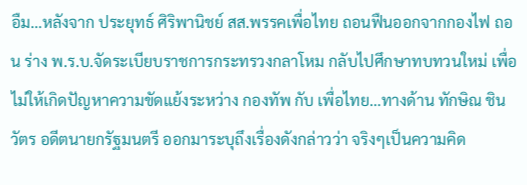อืม…หลังจาก ประยุทธ์ ศิริพานิชย์ สส.พรรคเพื่อไทย ถอนฟืนออกจากกองไฟ ถอน ร่าง พ.ร.บ.จัดระเบียบราชการกระทรวงกลาโหม กลับไปศึกษาทบทวนใหม่ เพื่อไม่ให้เกิดปัญหาความขัดแย้งระหว่าง กองทัพ กับ เพื่อไทย…ทางด้าน ทักษิณ ชินวัตร อดีตนายกรัฐมนตรี ออกมาระบุถึงเรื่องดังกล่าวว่า จริงๆเป็นความคิด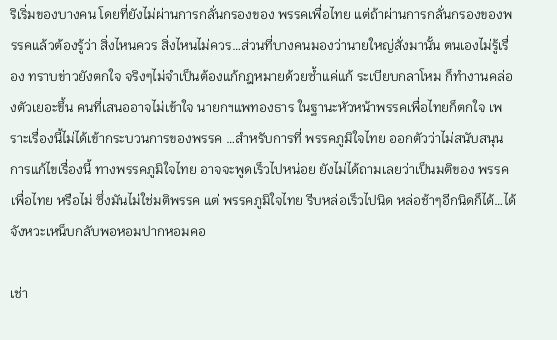ริเริ่มของบางคน โดยที่ยังไม่ผ่านการกลั่นกรองของ พรรคเพื่อไทย แต่ถ้าผ่านการกลั่นกรองของพรรคแล้วต้องรู้ว่า สิ่งไหนควร สิ่งไหนไม่ควร…ส่วนที่บางคนมองว่านายใหญ่สั่งมานั้น ตนเองไม่รู้เรื่อง ทราบข่าวยังตกใจ จริงๆไม่จำเป็นต้องแก้กฎหมายด้วยซ้ำแค่แก้ ระเบียบกลาโหม ก็ทำงานคล่องตัวเยอะขึ้น คนที่เสนออาจไม่เข้าใจ นายกฯแพทองธาร ในฐานะหัวหน้าพรรคเพื่อไทยก็ตกใจ เพราะเรื่องนี้ไม่ได้เข้ากระบวนการของพรรค …สำหรับการที่ พรรคภูมิใจไทย ออกตัวว่าไม่สนับสนุนการแก้ไขเรื่องนี้ ทางพรรคภูมิใจไทย อาจจะพูดเร็วไปหน่อย ยังไม่ได้ถามเลยว่าเป็นมติของ พรรคเพื่อไทย หรือไม่ ซึ่งมันไม่ใช่มติพรรค แต่ พรรคภูมิใจไทย รีบหล่อเร็วไปนิด หล่อช้าๆอีกนิดก็ได้…ได้จังหวะเหน็บกลับพอหอมปากหอมคอ

เช่า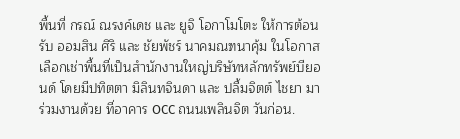พื้นที่ กรณ์ ณรงค์เดช และ ยูจิ โอกาโมโตะ ให้การต้อนรับ ออมสิน ศิริ และ ชัยพัชร์ นาคมณฑนาคุ้ม ในโอกาสเลือกเช่าพื้นที่เป็นสำนักงานใหญ่บริษัทหลักทรัพย์บียอนด์ โดยมีปทิตตา มิลินทจินดา และ ปลื้มจิตต์ ไชยา มาร่วมงานด้วย ที่อาคาร OCC ถนนเพลินจิต วันก่อน.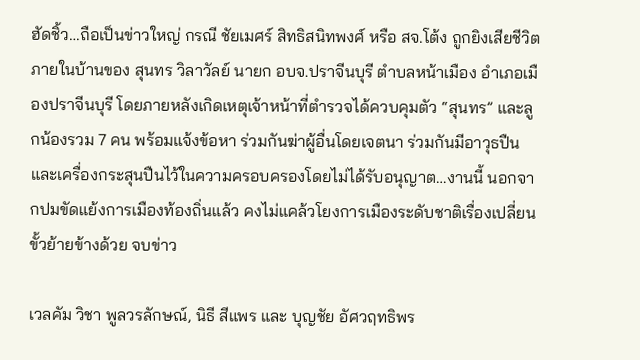ฮัดชิ้ว…ถือเป็นข่าวใหญ่ กรณี ชัยเมศร์ สิทธิสนิทพงศ์ หรือ สจ.โต้ง ถูกยิงเสียชีวิตภายในบ้านของ สุนทร วิลาวัลย์ นายก อบจ.ปราจีนบุรี ตำบลหน้าเมือง อำเภอเมืองปราจีนบุรี โดยภายหลังเกิดเหตุเจ้าหน้าที่ตำรวจได้ควบคุมตัว “สุนทร” และลูกน้องรวม 7 คน พร้อมแจ้งข้อหา ร่วมกันฆ่าผู้อื่นโดยเจตนา ร่วมกันมีอาวุธปืนและเครื่องกระสุนปืนไว้ในความครอบครองโดยไม่ได้รับอนุญาต…งานนี้ นอกจากปมขัดแย้งการเมืองท้องถิ่นแล้ว คงไม่แคล้วโยงการเมืองระดับชาติเรื่องเปลี่ยนขั้วย้ายข้างด้วย จบข่าว

เวลคัม วิชา พูลวรลักษณ์, นิธี สีแพร และ บุญชัย อัศวฤทธิพร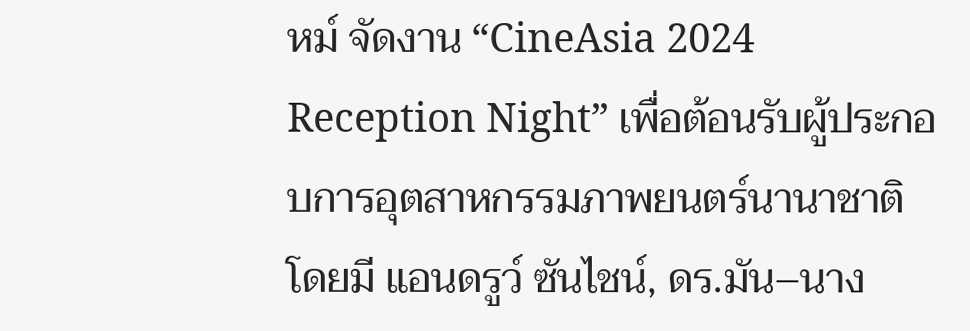หม์ จัดงาน “CineAsia 2024 Reception Night” เพื่อต้อนรับผู้ประกอบการอุตสาหกรรมภาพยนตร์นานาชาติ โดยมี แอนดรูว์ ซันไชน์, ดร.มัน–นาง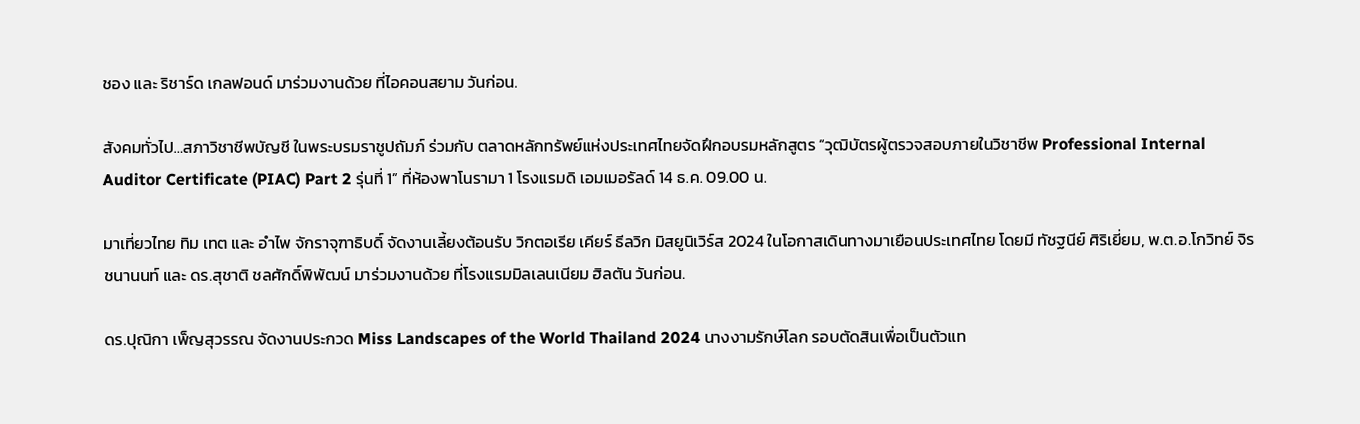ชอง และ ริชาร์ด เกลฟอนด์ มาร่วมงานด้วย ที่ไอคอนสยาม วันก่อน.

สังคมทั่วไป…สภาวิชาชีพบัญชี ในพระบรมราชูปถัมภ์ ร่วมกับ ตลาดหลักทรัพย์แห่งประเทศไทยจัดฝึกอบรมหลักสูตร “วุฒิบัตรผู้ตรวจสอบภายในวิชาชีพ Professional Internal Auditor Certificate (PIAC) Part 2 รุ่นที่ 1” ที่ห้องพาโนรามา 1 โรงแรมดิ เอมเมอรัลด์ 14 ธ.ค. 09.00 น.

มาเที่ยวไทย ทิม เทต และ อำไพ จักราจุฑาธิบดิ์ จัดงานเลี้ยงต้อนรับ วิกตอเรีย เคียร์ ธีลวิก มิสยูนิเวิร์ส 2024 ในโอกาสเดินทางมาเยือนประเทศไทย โดยมี ทัชฐนีย์ ศิริเยี่ยม, พ.ต.อ.โกวิทย์ จิรชนานนท์ และ ดร.สุชาติ ชลศักดิ์พิพัฒน์ มาร่วมงานด้วย ที่โรงแรมมิลเลนเนียม ฮิลตัน วันก่อน.

ดร.ปุณิกา เพ็ญสุวรรณ จัดงานประกวด Miss Landscapes of the World Thailand 2024 นางงามรักษ์โลก รอบตัดสินเพื่อเป็นตัวแท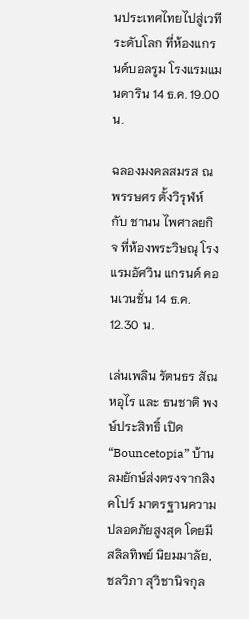นประเทศไทยไปสู่เวทีระดับโลก ที่ห้องแกรนด์บอลรูม โรงแรมแมนดาริน 14 ธ.ค. 19.00 น.

ฉลองมงคลสมรส ณพรรษศร ตั้งวิรุฬห์ กับ ชานน ไพศาลยกิจ ที่ห้องพระวิษณุ โรงแรมอัศวิน แกรนด์ คอนเวนชั่น 14 ธ.ค. 12.30 น.

เล่นเพลิน รัตนธร สัณหอุไร และ ธนชาติ พงษ์ประสิทธิ์ เปิด “Bouncetopia” บ้านลมยักษ์ส่งตรงจากสิงคโปร์ มาตรฐานความปลอดภัยสูงสุด โดยมี สลิลทิพย์ นิยมมาลัย, ชลวิภา สุวิชานิจกุล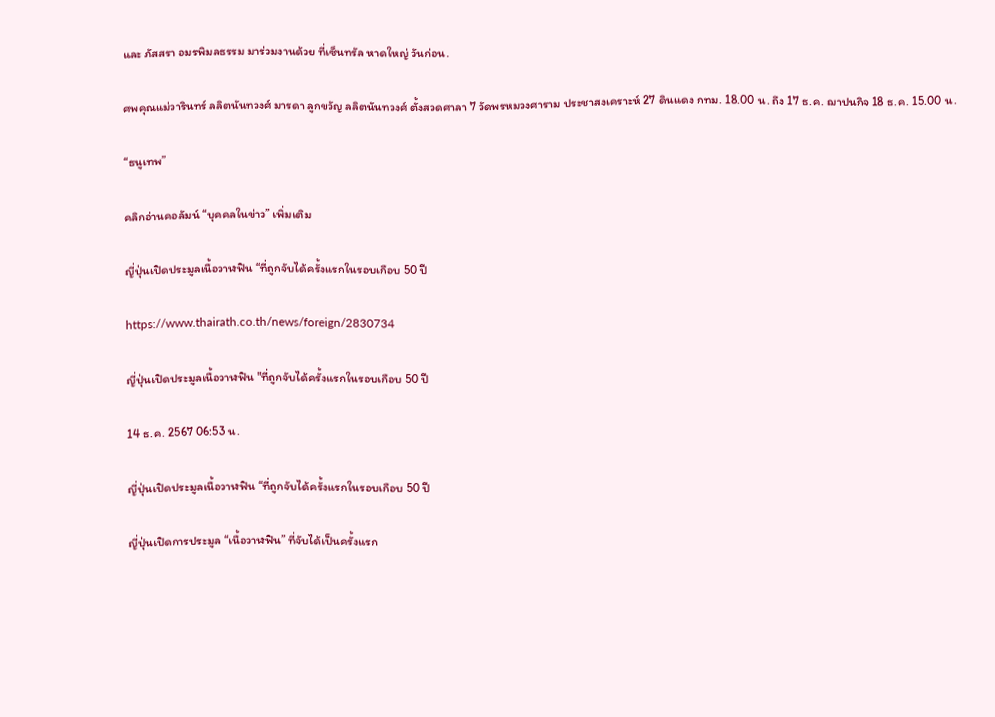และ ภัสสรา อมรพิมลธรรม มาร่วมงานด้วย ที่เซ็นทรัล หาดใหญ่ วันก่อน.

ศพคุณแม่วารินทร์ ลลิตนันทวงศ์ มารดา ลูกขวัญ ลลิตนันทวงศ์ ตั้งสวดศาลา 7 วัดพรหมวงศาราม ประชาสงเคราะห์ 27 ดินแดง กทม. 18.00 น. ถึง 17 ธ.ค. ฌาปนกิจ 18 ธ.ค. 15.00 น.

“ธนูเทพ”

คลิกอ่านคอลัมน์ “บุคคลในข่าว” เพิ่มเติม

ญี่ปุ่นเปิดประมูลเนื้อวาฬฟิน “ที่ถูกจับได้ครั้งแรกในรอบเกือบ 50 ปี

https://www.thairath.co.th/news/foreign/2830734

ญี่ปุ่นเปิดประมูลเนื้อวาฬฟิน "ที่ถูกจับได้ครั้งแรกในรอบเกือบ 50 ปี

14 ธ.ค. 2567 06:53 น.

ญี่ปุ่นเปิดประมูลเนื้อวาฬฟิน “ที่ถูกจับได้ครั้งแรกในรอบเกือบ 50 ปี

ญี่ปุ่นเปิดการประมูล “เนื้อวาฬฟิน” ที่จับได้เป็นครั้งแรก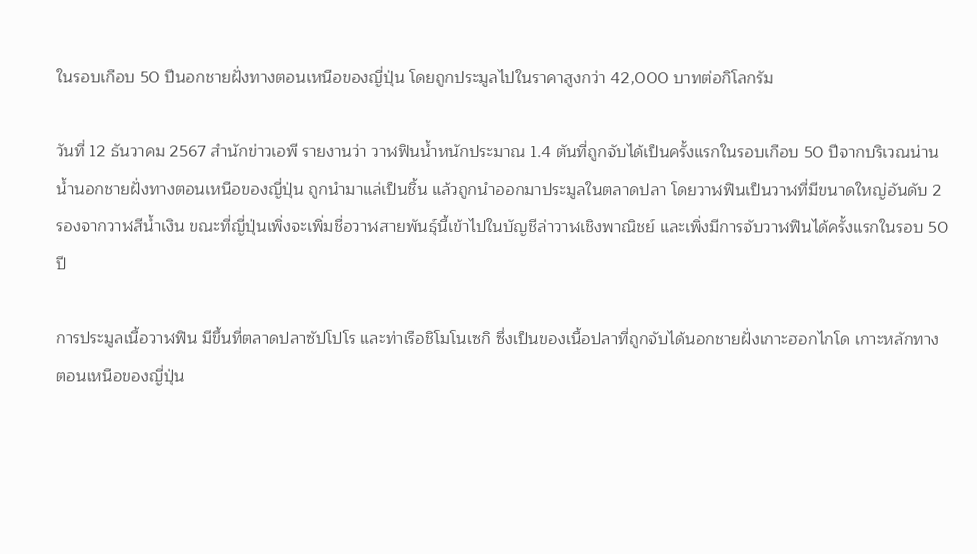ในรอบเกือบ 50 ปีนอกชายฝั่งทางตอนเหนือของญี่ปุ่น โดยถูกประมูลไปในราคาสูงกว่า 42,000 บาทต่อกิโลกรัม

วันที่ 12 ธันวาคม 2567 สำนักข่าวเอพี รายงานว่า วาฬฟินน้ำหนักประมาณ 1.4 ตันที่ถูกจับได้เป็นครั้งแรกในรอบเกือบ 50 ปีจากบริเวณน่านน้ำนอกชายฝั่งทางตอนเหนือของญี่ปุ่น ถูกนำมาแล่เป็นชิ้น แล้วถูกนำออกมาประมูลในตลาดปลา โดยวาฬฟินเป็นวาฬที่มีขนาดใหญ่อันดับ 2 รองจากวาฬสีน้ำเงิน ขณะที่ญี่ปุ่นเพิ่งจะเพิ่มชื่อวาฬสายพันธุ์นี้เข้าไปในบัญชีล่าวาฬเชิงพาณิชย์ และเพิ่งมีการจับวาฬฟินได้ครั้งแรกในรอบ 50 ปี

การประมูลเนื้อวาฬฟิน มีขึ้นที่ตลาดปลาซัปโปโร และท่าเรือชิโมโนเซกิ ซึ่งเป็นของเนื้อปลาที่ถูกจับได้นอกชายฝั่งเกาะฮอกไกโด เกาะหลักทางตอนเหนือของญี่ปุ่น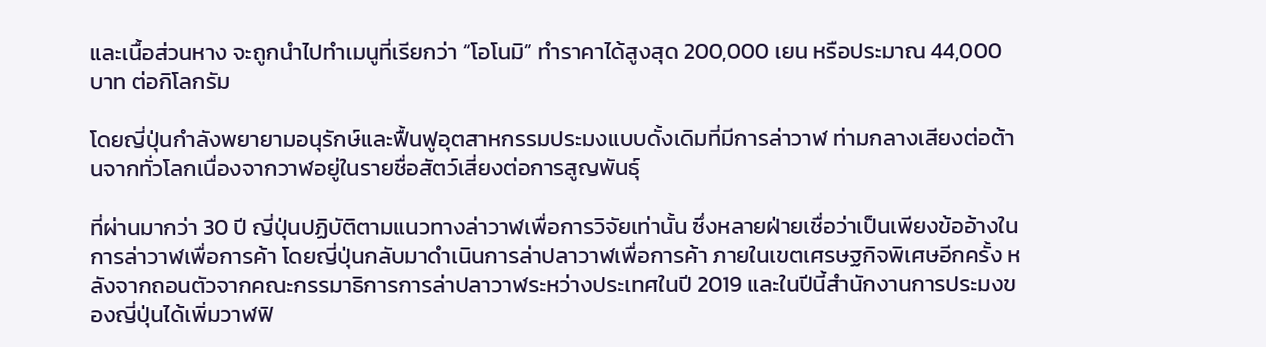และเนื้อส่วนหาง จะถูกนำไปทำเมนูที่เรียกว่า “โอโนมิ” ทำราคาได้สูงสุด 200,000 เยน หรือประมาณ 44,000 บาท ต่อกิโลกรัม

โดยญี่ปุ่นกำลังพยายามอนุรักษ์และฟื้นฟูอุตสาหกรรมประมงแบบดั้งเดิมที่มีการล่าวาฬ ท่ามกลางเสียงต่อต้านจากทั่วโลกเนื่องจากวาฬอยู่ในรายชื่อสัตว์เสี่ยงต่อการสูญพันธุ์

ที่ผ่านมากว่า 30 ปี ญี่ปุ่นปฏิบัติตามแนวทางล่าวาฬเพื่อการวิจัยเท่านั้น ซึ่งหลายฝ่ายเชื่อว่าเป็นเพียงข้ออ้างในการล่าวาฬเพื่อการค้า โดยญี่ปุ่นกลับมาดำเนินการล่าปลาวาฬเพื่อการค้า ภายในเขตเศรษฐกิจพิเศษอีกครั้ง หลังจากถอนตัวจากคณะกรรมาธิการการล่าปลาวาฬระหว่างประเทศในปี 2019 และในปีนี้สำนักงานการประมงของญี่ปุ่นได้เพิ่มวาฬฟิ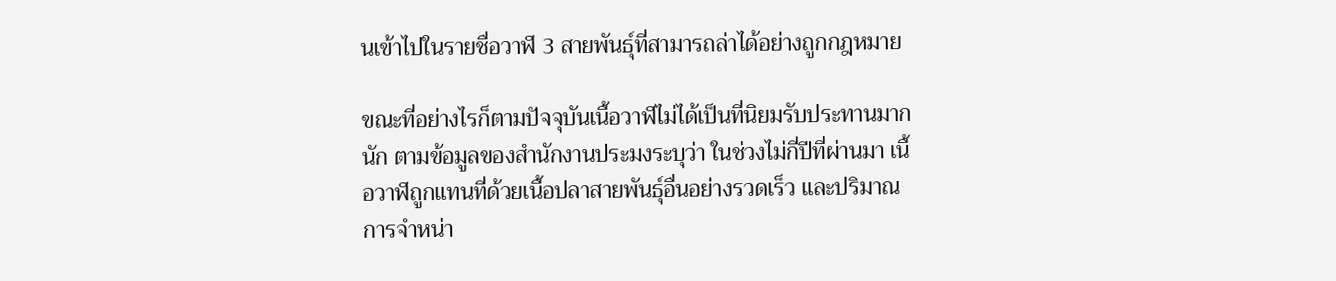นเข้าไปในรายชื่อวาฬ 3 สายพันธุ์ที่สามารถล่าได้อย่างถูกกฎหมาย

ขณะที่อย่างไรก็ตามปัจจุบันเนื้อวาฬไม่ได้เป็นที่นิยมรับประทานมากนัก ตามข้อมูลของสำนักงานประมงระบุว่า ในช่วงไม่กี่ปีที่ผ่านมา เนื้อวาฬถูกแทนที่ด้วยเนื้อปลาสายพันธุ์อื่นอย่างรวดเร็ว และปริมาณการจำหน่า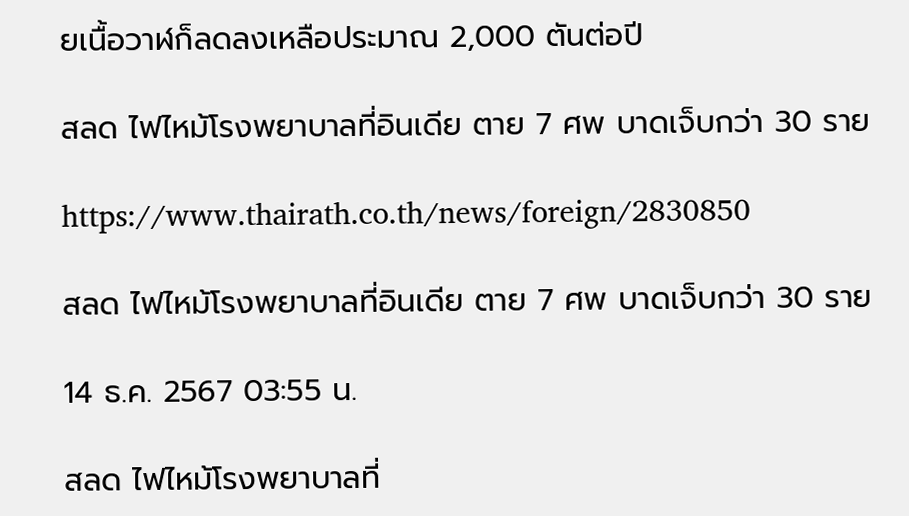ยเนื้อวาฬก็ลดลงเหลือประมาณ 2,000 ตันต่อปี

สลด ไฟไหม้โรงพยาบาลที่อินเดีย ตาย 7 ศพ บาดเจ็บกว่า 30 ราย

https://www.thairath.co.th/news/foreign/2830850

สลด ไฟไหม้โรงพยาบาลที่อินเดีย ตาย 7 ศพ บาดเจ็บกว่า 30 ราย

14 ธ.ค. 2567 03:55 น.

สลด ไฟไหม้โรงพยาบาลที่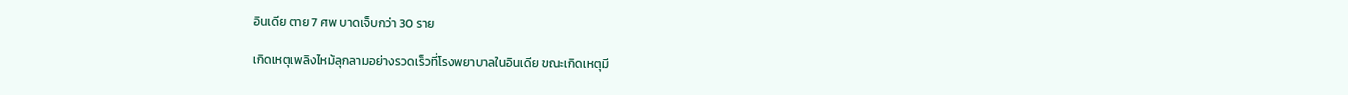อินเดีย ตาย 7 ศพ บาดเจ็บกว่า 30 ราย

เกิดเหตุเพลิงไหม้ลุกลามอย่างรวดเร็วที่โรงพยาบาลในอินเดีย ขณะเกิดเหตุมี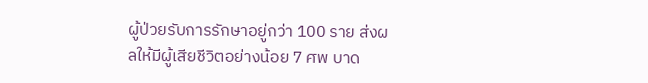ผู้ป่วยรับการรักษาอยู่กว่า 100 ราย ส่งผลให้มีผู้เสียชีวิตอย่างน้อย 7 ศพ บาด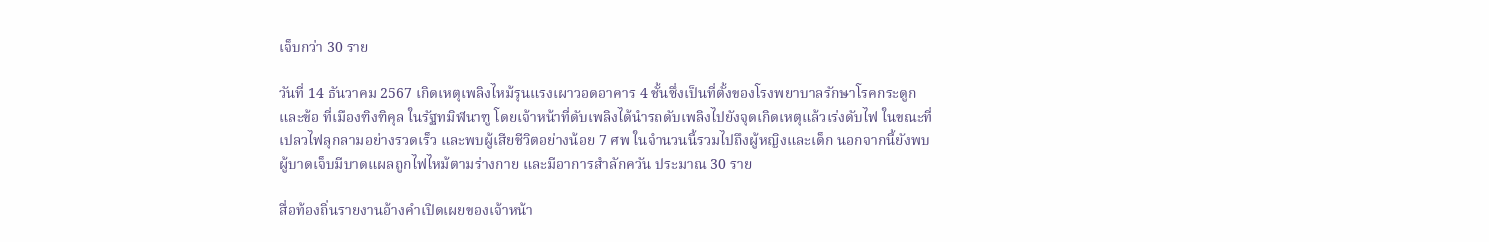เจ็บกว่า 30 ราย

วันที่ 14 ธันวาคม 2567 เกิดเหตุเพลิงไหม้รุนแรงเผาวอดอาคาร 4 ชั้นซึ่งเป็นที่ตั้งของโรงพยาบาลรักษาโรคกระดูกและข้อ ที่เมืองฑิงฑิคุล ในรัฐทมิฬนาฑู โดยเจ้าหน้าที่ดับเพลิงได้นำรถดับเพลิงไปยังจุดเกิดเหตุแล้วเร่งดับไฟ ในขณะที่เปลวไฟลุกลามอย่างรวดเร็ว และพบผู้เสียชีวิตอย่างน้อย 7 ศพ ในจำนวนนี้รวมไปถึงผู้หญิงและเด็ก นอกจากนี้ยังพบผู้บาดเจ็บมีบาดแผลถูกไฟไหม้ตามร่างกาย และมีอาการสำลักควัน ประมาณ 30 ราย

สื่อท้องถิ่นรายงานอ้างคำเปิดเผยของเจ้าหน้า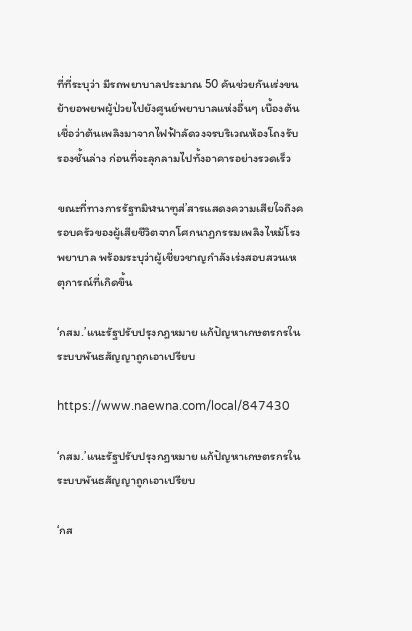ที่ที่ระบุว่า มีรถพยาบาลประมาณ 50 คันช่วยกันเร่งขนย้ายอพยพผู้ป่วยไปยังศูนย์พยาบาลแห่งอื่นๆ เบื้องต้นเชื่อว่าต้นเพลิงมาจากไฟฟ้าลัดวงจรบริเวณห้องโถงรับรองชั้นล่าง ก่อนที่จะลุกลามไปทั้งอาคารอย่างรวดเร็ว

ขณะที่ทางการรัฐทมิฬนาฑูส่’สารแสดงความเสียใจถึงครอบครัวของผู้เสียชีวิตจากโศกนาฏกรรมเพลิงไหม้โรงพยาบาล พร้อมระบุว่าผู้เชี่ยวชาญกำลังเร่งสอบสวนเหตุการณ์ที่เกิดขึ้น

‘กสม.’แนะรัฐปรับปรุงกฎหมาย แก้ปัญหาเกษตรกรในระบบพันธสัญญาถูกเอาเปรียบ

https://www.naewna.com/local/847430

‘กสม.’แนะรัฐปรับปรุงกฎหมาย แก้ปัญหาเกษตรกรในระบบพันธสัญญาถูกเอาเปรียบ

‘กส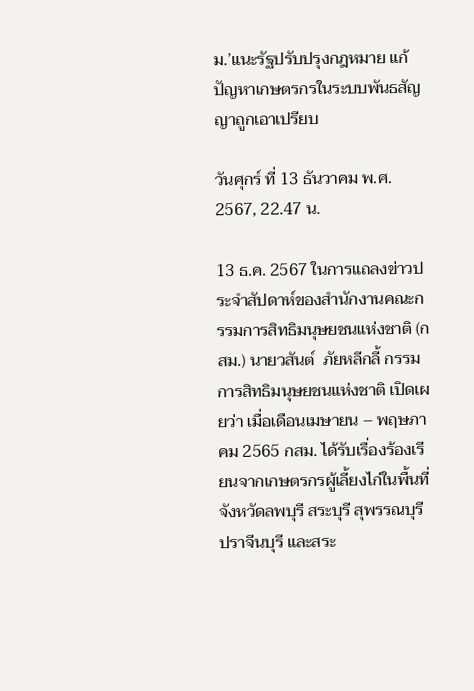ม.’แนะรัฐปรับปรุงกฎหมาย แก้ปัญหาเกษตรกรในระบบพันธสัญญาถูกเอาเปรียบ

วันศุกร์ ที่ 13 ธันวาคม พ.ศ. 2567, 22.47 น.

13 ธ.ค. 2567 ในการแถลงข่าวประจำสัปดาห์ของสำนักงานคณะกรรมการสิทธิมนุษยชนแห่งชาติ (กสม.) นายวสันต์  ภัยหลีกลี้ กรรมการสิทธิมนุษยชนแห่งชาติ เปิดเผยว่า เมื่อเดือนเมษายน – พฤษภาคม 2565 กสม. ได้รับเรื่องร้องเรียนจากเกษตรกรผู้เลี้ยงไก่ในพื้นที่จังหวัดลพบุรี สระบุรี สุพรรณบุรี ปราจีนบุรี และสระ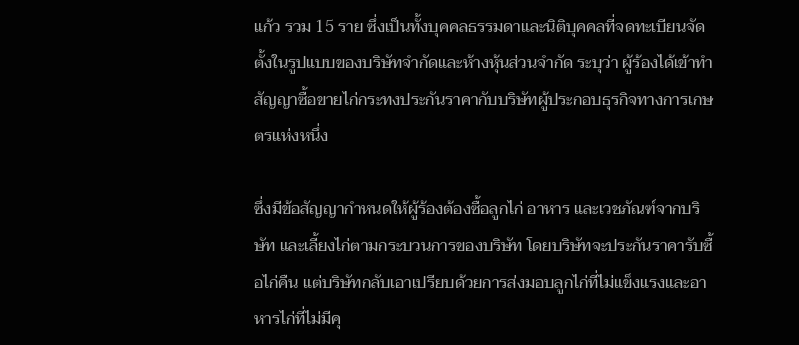แก้ว รวม 15 ราย ซึ่งเป็นทั้งบุคคลธรรมดาและนิติบุคคลที่จดทะเบียนจัดตั้งในรูปแบบของบริษัทจำกัดและห้างหุ้นส่วนจำกัด ระบุว่า ผู้ร้องได้เข้าทำสัญญาซื้อขายไก่กระทงประกันราคากับบริษัทผู้ประกอบธุรกิจทางการเกษตรแห่งหนึ่ง

ซึ่งมีข้อสัญญากำหนดให้ผู้ร้องต้องซื้อลูกไก่ อาหาร และเวชภัณฑ์จากบริษัท และเลี้ยงไก่ตามกระบวนการของบริษัท โดยบริษัทจะประกันราคารับซื้อไก่คืน แต่บริษัทกลับเอาเปรียบด้วยการส่งมอบลูกไก่ที่ไม่แข็งแรงและอาหารไก่ที่ไม่มีคุ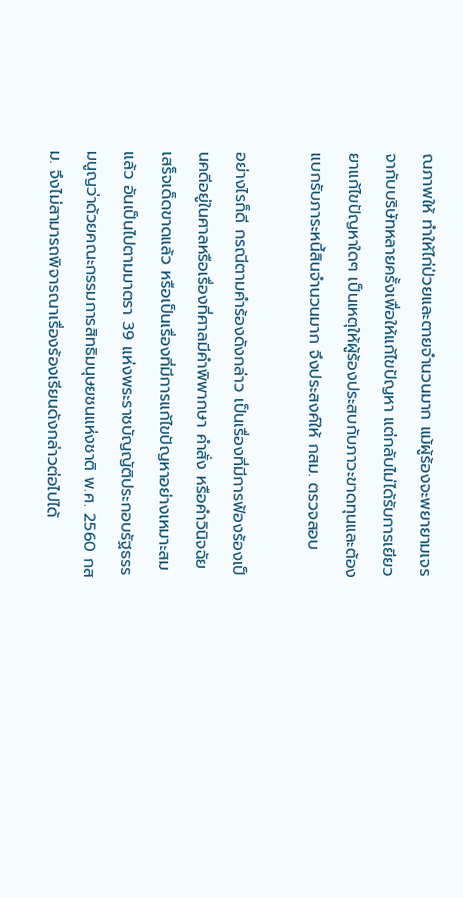ณภาพให้ ทำให้ไก่ป่วยและตายจำนวนมาก แม้ผู้ร้องจะพยายามเจรจากับบริษัทหลายครั้งเพื่อให้แก้ไขปัญหา แต่กลับไม่ได้รับการเยียวยาแก้ไขปัญหาใดๆ เป็นเหตุให้ผู้ร้องประสบกับภาวะขาดทุนและต้องแบกรับภาระหนี้สินจำนวนมาก จึงประสงค์ให้ กสม. ตรวจสอบ

อย่างไรก็ดี กรณีตามคำร้องดังกล่าว เป็นเรื่องที่มีการฟ้องร้องเป็นคดีอยู่ในศาลหรือเรื่องที่ศาลมีคำพิพากษา คำสั่ง หรือคำวินิจฉัยเสร็จเด็ดขาดแล้ว หรือเป็นเรื่องที่มีการแก้ไขปัญหาอย่างเหมาะสมแล้ว อันเป็นไปตามมาตรา 39 แห่งพระราชบัญญัติประกอบรัฐธรรมนูญว่าด้วยคณะกรรมการสิทธิมนุษยชนแห่งชาติ พ.ศ. 2560 กสม. จึงไม่สามารถพิจารณาเรื่องร้องเรียนดังกล่าวต่อไปได้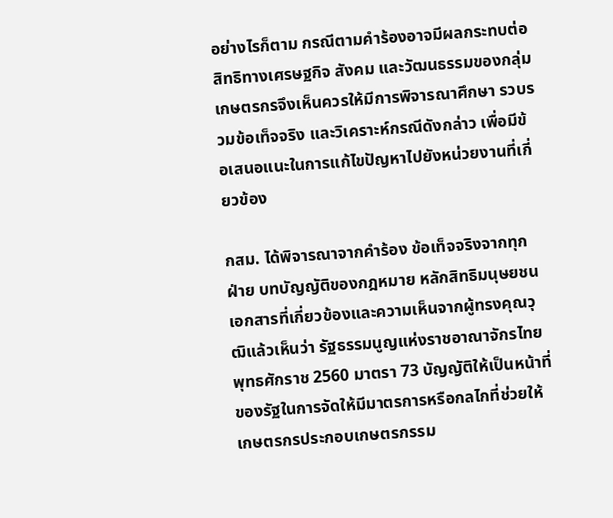อย่างไรก็ตาม กรณีตามคำร้องอาจมีผลกระทบต่อสิทธิทางเศรษฐกิจ สังคม และวัฒนธรรมของกลุ่มเกษตรกรจึงเห็นควรให้มีการพิจารณาศึกษา รวบรวมข้อเท็จจริง และวิเคราะห์กรณีดังกล่าว เพื่อมีข้อเสนอแนะในการแก้ไขปัญหาไปยังหน่วยงานที่เกี่ยวข้อง

กสม. ได้พิจารณาจากคำร้อง ข้อเท็จจริงจากทุกฝ่าย บทบัญญัติของกฎหมาย หลักสิทธิมนุษยชน เอกสารที่เกี่ยวข้องและความเห็นจากผู้ทรงคุณวุฒิแล้วเห็นว่า รัฐธรรมนูญแห่งราชอาณาจักรไทย พุทธศักราช 2560 มาตรา 73 บัญญัติให้เป็นหน้าที่ของรัฐในการจัดให้มีมาตรการหรือกลไกที่ช่วยให้เกษตรกรประกอบเกษตรกรรม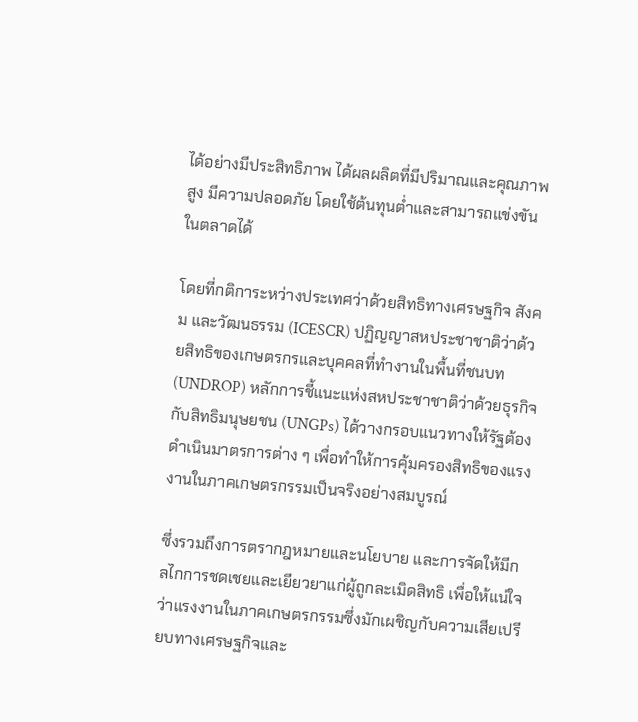ได้อย่างมีประสิทธิภาพ ได้ผลผลิตที่มีปริมาณและคุณภาพสูง มีความปลอดภัย โดยใช้ต้นทุนต่ำและสามารถแข่งขันในตลาดได้

โดยที่กติการะหว่างประเทศว่าด้วยสิทธิทางเศรษฐกิจ สังคม และวัฒนธรรม (ICESCR) ปฏิญญาสหประชาชาติว่าด้วยสิทธิของเกษตรกรและบุคคลที่ทำงานในพื้นที่ชนบท (UNDROP) หลักการชี้แนะแห่งสหประชาชาติว่าด้วยธุรกิจกับสิทธิมนุษยชน (UNGPs) ได้วางกรอบแนวทางให้รัฐต้องดำเนินมาตรการต่าง ๆ เพื่อทำให้การคุ้มครองสิทธิของแรงงานในภาคเกษตรกรรมเป็นจริงอย่างสมบูรณ์

ซึ่งรวมถึงการตรากฎหมายและนโยบาย และการจัดให้มีกลไกการชดเชยและเยียวยาแก่ผู้ถูกละเมิดสิทธิ เพื่อให้แน่ใจว่าแรงงานในภาคเกษตรกรรมซึ่งมักเผชิญกับความเสียเปรียบทางเศรษฐกิจและ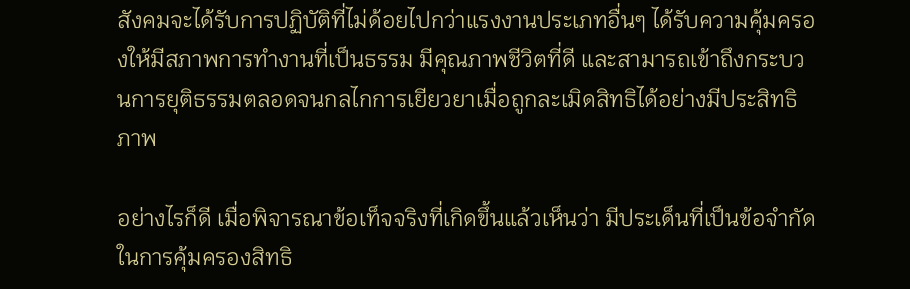สังคมจะได้รับการปฏิบัติที่ไม่ด้อยไปกว่าแรงงานประเภทอื่นๆ ได้รับความคุ้มครองให้มีสภาพการทำงานที่เป็นธรรม มีคุณภาพชีวิตที่ดี และสามารถเข้าถึงกระบวนการยุติธรรมตลอดจนกลไกการเยียวยาเมื่อถูกละเมิดสิทธิได้อย่างมีประสิทธิภาพ

อย่างไรก็ดี เมื่อพิจารณาข้อเท็จจริงที่เกิดขึ้นแล้วเห็นว่า มีประเด็นที่เป็นข้อจำกัดในการคุ้มครองสิทธิ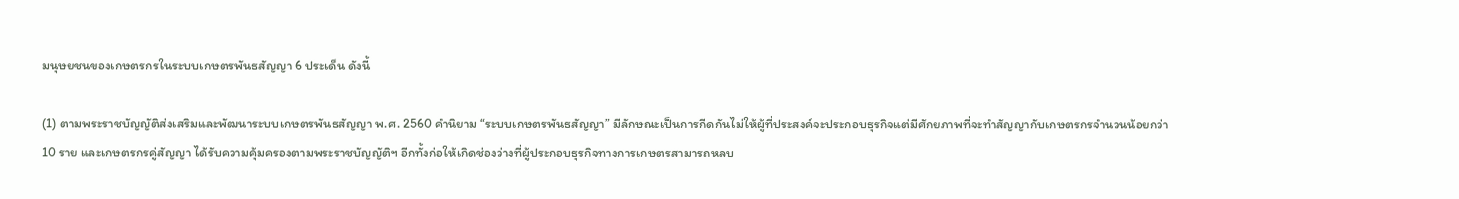มนุษยชนของเกษตรกรในระบบเกษตรพันธสัญญา 6 ประเด็น ดังนี้

(1) ตามพระราชบัญญัติส่งเสริมและพัฒนาระบบเกษตรพันธสัญญา พ.ศ. 2560 คำนิยาม “ระบบเกษตรพันธสัญญา” มีลักษณะเป็นการกีดกันไม่ให้ผู้ที่ประสงค์จะประกอบธุรกิจแต่มีศักยภาพที่จะทำสัญญากับเกษตรกรจำนวนน้อยกว่า 10 ราย และเกษตรกรคู่สัญญา ได้รับความคุ้มครองตามพระราชบัญญัติฯ อีกทั้งก่อให้เกิดช่องว่างที่ผู้ประกอบธุรกิจทางการเกษตรสามารถหลบ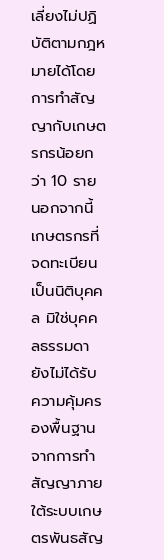เลี่ยงไม่ปฏิบัติตามกฎหมายได้โดยการทำสัญญากับเกษตรกรน้อยกว่า 10 ราย นอกจากนี้ เกษตรกรที่จดทะเบียนเป็นนิติบุคคล มิใช่บุคคลธรรมดา ยังไม่ได้รับความคุ้มครองพื้นฐานจากการทำสัญญาภายใต้ระบบเกษตรพันธสัญ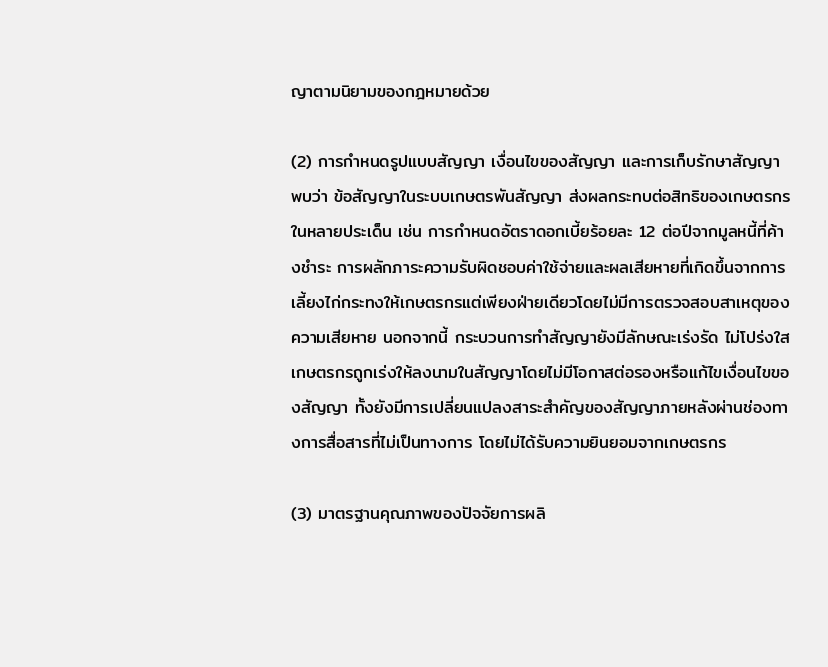ญาตามนิยามของกฎหมายด้วย

(2) การกำหนดรูปแบบสัญญา เงื่อนไขของสัญญา และการเก็บรักษาสัญญา พบว่า ข้อสัญญาในระบบเกษตรพันสัญญา ส่งผลกระทบต่อสิทธิของเกษตรกรในหลายประเด็น เช่น การกำหนดอัตราดอกเบี้ยร้อยละ 12 ต่อปีจากมูลหนี้ที่ค้างชำระ การผลักภาระความรับผิดชอบค่าใช้จ่ายและผลเสียหายที่เกิดขึ้นจากการเลี้ยงไก่กระทงให้เกษตรกรแต่เพียงฝ่ายเดียวโดยไม่มีการตรวจสอบสาเหตุของความเสียหาย นอกจากนี้ กระบวนการทำสัญญายังมีลักษณะเร่งรัด ไม่โปร่งใส เกษตรกรถูกเร่งให้ลงนามในสัญญาโดยไม่มีโอกาสต่อรองหรือแก้ไขเงื่อนไขของสัญญา ทั้งยังมีการเปลี่ยนแปลงสาระสำคัญของสัญญาภายหลังผ่านช่องทางการสื่อสารที่ไม่เป็นทางการ โดยไม่ได้รับความยินยอมจากเกษตรกร

(3) มาตรฐานคุณภาพของปัจจัยการผลิ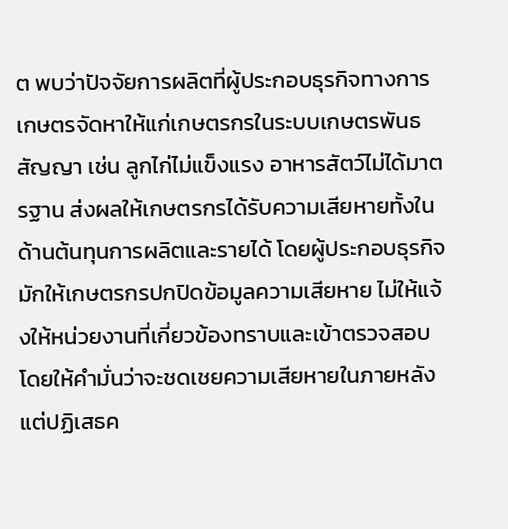ต พบว่าปัจจัยการผลิตที่ผู้ประกอบธุรกิจทางการเกษตรจัดหาให้แก่เกษตรกรในระบบเกษตรพันธสัญญา เช่น ลูกไก่ไม่แข็งแรง อาหารสัตว์ไม่ได้มาตรฐาน ส่งผลให้เกษตรกรได้รับความเสียหายทั้งในด้านต้นทุนการผลิตและรายได้ โดยผู้ประกอบธุรกิจมักให้เกษตรกรปกปิดข้อมูลความเสียหาย ไม่ให้แจ้งให้หน่วยงานที่เกี่ยวข้องทราบและเข้าตรวจสอบ โดยให้คำมั่นว่าจะชดเชยความเสียหายในภายหลัง แต่ปฏิเสธค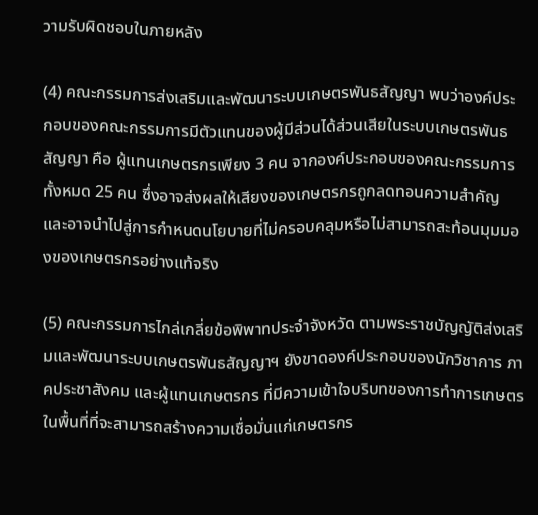วามรับผิดชอบในภายหลัง

(4) คณะกรรมการส่งเสริมและพัฒนาระบบเกษตรพันธสัญญา พบว่าองค์ประกอบของคณะกรรมการมีตัวแทนของผู้มีส่วนได้ส่วนเสียในระบบเกษตรพันธสัญญา คือ ผู้แทนเกษตรกรเพียง 3 คน จากองค์ประกอบของคณะกรรมการทั้งหมด 25 คน ซึ่งอาจส่งผลให้เสียงของเกษตรกรถูกลดทอนความสำคัญ และอาจนำไปสู่การกำหนดนโยบายที่ไม่ครอบคลุมหรือไม่สามารถสะท้อนมุมมองของเกษตรกรอย่างแท้จริง

(5) คณะกรรมการไกล่เกลี่ยข้อพิพาทประจำจังหวัด ตามพระราชบัญญัติส่งเสริมและพัฒนาระบบเกษตรพันธสัญญาฯ ยังขาดองค์ประกอบของนักวิชาการ ภาคประชาสังคม และผู้แทนเกษตรกร ที่มีความเข้าใจบริบทของการทำการเกษตรในพื้นที่ที่จะสามารถสร้างความเชื่อมั่นแก่เกษตรกร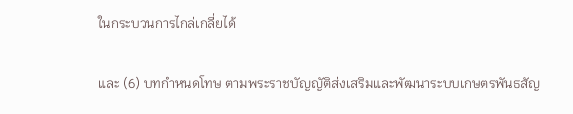ในกระบวนการไกล่เกลี่ยได้

และ (6) บทกำหนดโทษ ตามพระราชบัญญัติส่งเสริมและพัฒนาระบบเกษตรพันธสัญ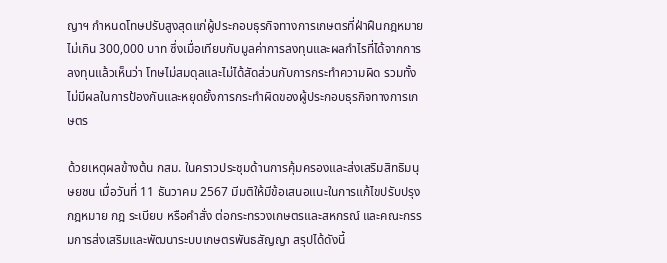ญาฯ กำหนดโทษปรับสูงสุดแก่ผู้ประกอบธุรกิจทางการเกษตรที่ฝ่าฝืนกฎหมายไม่เกิน 300,000 บาท ซึ่งเมื่อเทียบกับมูลค่าการลงทุนและผลกำไรที่ได้จากการลงทุนแล้วเห็นว่า โทษไม่สมดุลและไม่ได้สัดส่วนกับการกระทำความผิด รวมทั้งไม่มีผลในการป้องกันและหยุดยั้งการกระทำผิดของผู้ประกอบธุรกิจทางการเกษตร

ด้วยเหตุผลข้างต้น กสม. ในคราวประชุมด้านการคุ้มครองและส่งเสริมสิทธิมนุษยชน เมื่อวันที่ 11 ธันวาคม 2567 มีมติให้มีข้อเสนอแนะในการแก้ไขปรับปรุงกฎหมาย กฎ ระเบียบ หรือคำสั่ง ต่อกระทรวงเกษตรและสหกรณ์ และคณะกรรมการส่งเสริมและพัฒนาระบบเกษตรพันธสัญญา สรุปได้ดังนี้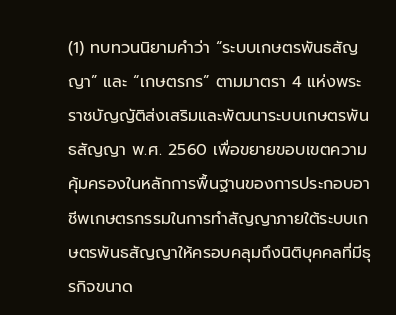(1) ทบทวนนิยามคำว่า “ระบบเกษตรพันธสัญญา” และ “เกษตรกร” ตามมาตรา 4 แห่งพระราชบัญญัติส่งเสริมและพัฒนาระบบเกษตรพันธสัญญา พ.ศ. 2560 เพื่อขยายขอบเขตความคุ้มครองในหลักการพื้นฐานของการประกอบอาชีพเกษตรกรรมในการทำสัญญาภายใต้ระบบเกษตรพันธสัญญาให้ครอบคลุมถึงนิติบุคคลที่มีธุรกิจขนาด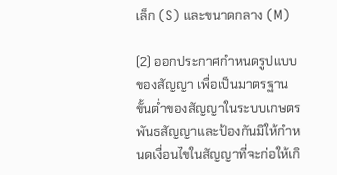เล็ก (S) และขนาดกลาง (M)

(2) ออกประกาศกำหนดรูปแบบของสัญญา เพื่อเป็นมาตรฐานขั้นต่ำของสัญญาในระบบเกษตรพันธสัญญาและป้องกันมิให้กำหนดเงื่อนไขในสัญญาที่จะก่อให้เกิ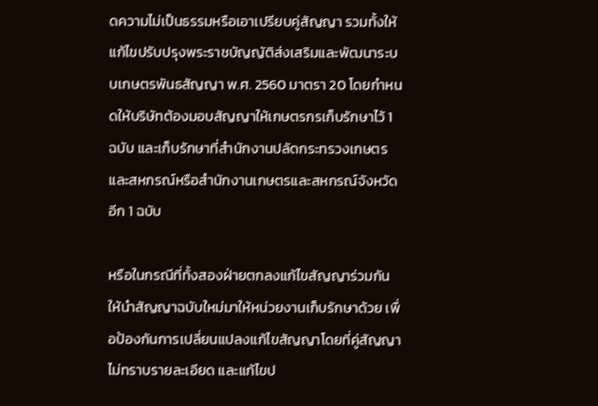ดความไม่เป็นธรรมหรือเอาเปรียบคู่สัญญา รวมทั้งให้แก้ไขปรับปรุงพระราชบัญญัติส่งเสริมและพัฒนาระบบเกษตรพันธสัญญา พ.ศ. 2560 มาตรา 20 โดยกำหนดให้บริษัทต้องมอบสัญญาให้เกษตรกรเก็บรักษาไว้ 1 ฉบับ และเก็บรักษาที่สำนักงานปลัดกระทรวงเกษตรและสหกรณ์หรือสำนักงานเกษตรและสหกรณ์จังหวัดอีก 1 ฉบับ

หรือในกรณีที่ทั้งสองฝ่ายตกลงแก้ไขสัญญาร่วมกัน ให้นำสัญญาฉบับใหม่มาให้หน่วยงานเก็บรักษาด้วย เพื่อป้องกันการเปลี่ยนแปลงแก้ไขสัญญาโดยที่คู่สัญญาไม่ทราบรายละเอียด และแก้ไขป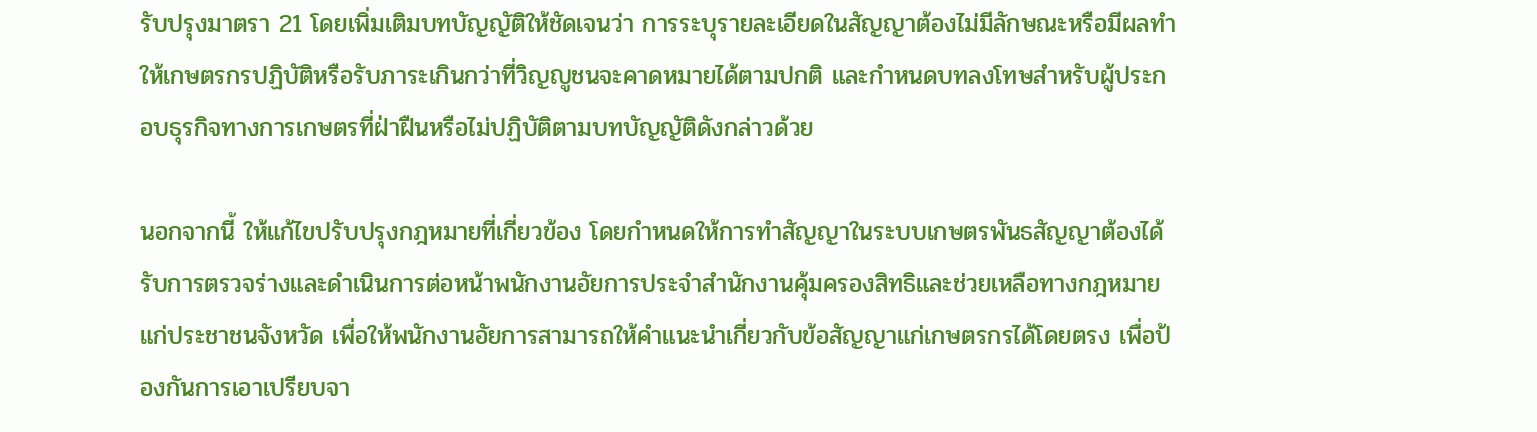รับปรุงมาตรา 21 โดยเพิ่มเติมบทบัญญัติให้ชัดเจนว่า การระบุรายละเอียดในสัญญาต้องไม่มีลักษณะหรือมีผลทำให้เกษตรกรปฏิบัติหรือรับภาระเกินกว่าที่วิญญูชนจะคาดหมายได้ตามปกติ และกำหนดบทลงโทษสำหรับผู้ประกอบธุรกิจทางการเกษตรที่ฝ่าฝืนหรือไม่ปฏิบัติตามบทบัญญัติดังกล่าวด้วย

นอกจากนี้ ให้แก้ไขปรับปรุงกฎหมายที่เกี่ยวข้อง โดยกำหนดให้การทำสัญญาในระบบเกษตรพันธสัญญาต้องได้รับการตรวจร่างและดำเนินการต่อหน้าพนักงานอัยการประจำสำนักงานคุ้มครองสิทธิและช่วยเหลือทางกฎหมายแก่ประชาชนจังหวัด เพื่อให้พนักงานอัยการสามารถให้คำแนะนำเกี่ยวกับข้อสัญญาแก่เกษตรกรได้โดยตรง เพื่อป้องกันการเอาเปรียบจา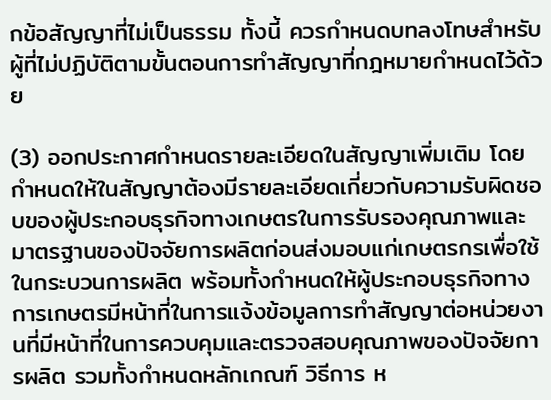กข้อสัญญาที่ไม่เป็นธรรม ทั้งนี้ ควรกำหนดบทลงโทษสำหรับผู้ที่ไม่ปฏิบัติตามขั้นตอนการทำสัญญาที่กฎหมายกำหนดไว้ด้วย

(3) ออกประกาศกำหนดรายละเอียดในสัญญาเพิ่มเติม โดยกำหนดให้ในสัญญาต้องมีรายละเอียดเกี่ยวกับความรับผิดชอบของผู้ประกอบธุรกิจทางเกษตรในการรับรองคุณภาพและมาตรฐานของปัจจัยการผลิตก่อนส่งมอบแก่เกษตรกรเพื่อใช้ในกระบวนการผลิต พร้อมทั้งกำหนดให้ผู้ประกอบธุรกิจทางการเกษตรมีหน้าที่ในการแจ้งข้อมูลการทำสัญญาต่อหน่วยงานที่มีหน้าที่ในการควบคุมและตรวจสอบคุณภาพของปัจจัยการผลิต รวมทั้งกำหนดหลักเกณฑ์ วิธีการ ห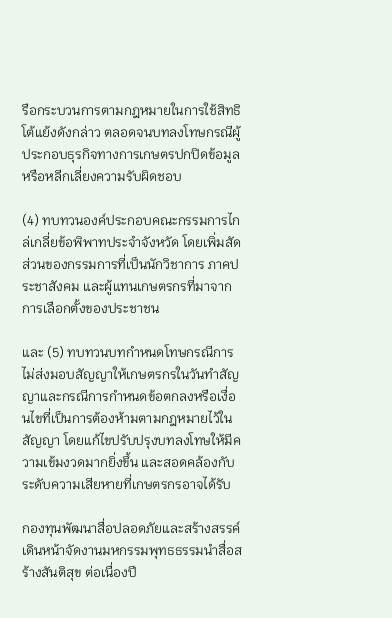รือกระบวนการตามกฎหมายในการใช้สิทธิโต้แย้งดังกล่าว ตลอดจนบทลงโทษกรณีผู้ประกอบธุรกิจทางการเกษตรปกปิดข้อมูลหรือหลีกเลี่ยงความรับผิดชอบ

(4) ทบทวนองค์ประกอบคณะกรรมการไกล่เกลี่ยข้อพิพาทประจำจังหวัด โดยเพิ่มสัดส่วนของกรรมการที่เป็นนักวิชาการ ภาคประชาสังคม และผู้แทนเกษตรกรที่มาจากการเลือกตั้งของประชาชน

และ (5) ทบทวนบทกำหนดโทษกรณีการไม่ส่งมอบสัญญาให้เกษตรกรในวันทำสัญญาและกรณีการกำหนดข้อตกลงหรือเงื่อนไขที่เป็นการต้องห้ามตามกฎหมายไว้ในสัญญา โดยแก้ไขปรับปรุงบทลงโทษให้มีความเข้มงวดมากยิ่งขึ้น และสอดคล้องกับระดับความเสียหายที่เกษตรกรอาจได้รับ

กองทุนพัฒนาสื่อปลอดภัยและสร้างสรรค์ เดินหน้าจัดงานมหกรรมพุทธธรรมนำสื่อสร้างสันติสุข ต่อเนื่องปี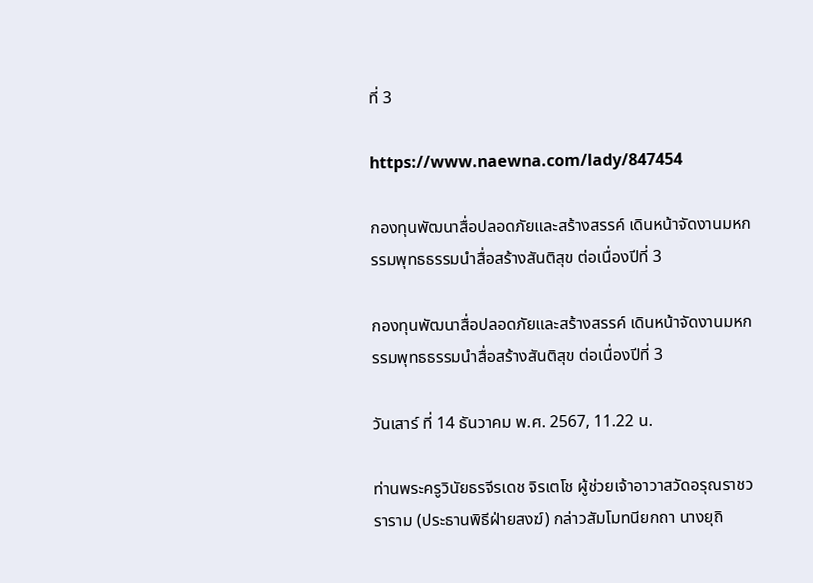ที่ 3

https://www.naewna.com/lady/847454

กองทุนพัฒนาสื่อปลอดภัยและสร้างสรรค์ เดินหน้าจัดงานมหกรรมพุทธธรรมนำสื่อสร้างสันติสุข ต่อเนื่องปีที่ 3

กองทุนพัฒนาสื่อปลอดภัยและสร้างสรรค์ เดินหน้าจัดงานมหกรรมพุทธธรรมนำสื่อสร้างสันติสุข ต่อเนื่องปีที่ 3

วันเสาร์ ที่ 14 ธันวาคม พ.ศ. 2567, 11.22 น.

ท่านพระครูวินัยธรจีรเดช จิรเตโช ผู้ช่วยเจ้าอาวาสวัดอรุณราชวราราม (ประธานพิธีฝ่ายสงฆ์) กล่าวสัมโมทนียกถา นางยุถิ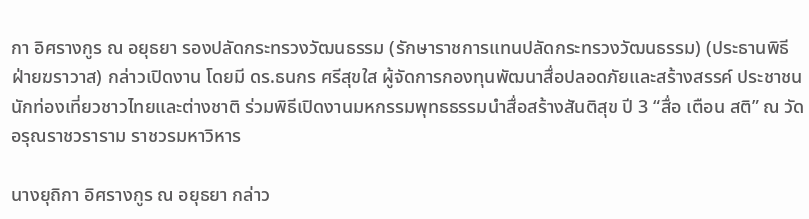กา อิศรางกูร ณ อยุธยา รองปลัดกระทรวงวัฒนธรรม (รักษาราชการแทนปลัดกระทรวงวัฒนธรรม) (ประธานพิธีฝ่ายฆราวาส) กล่าวเปิดงาน โดยมี ดร.ธนกร ศรีสุขใส ผู้จัดการกองทุนพัฒนาสื่อปลอดภัยและสร้างสรรค์ ประชาชนนักท่องเที่ยวชาวไทยและต่างชาติ ร่วมพิธีเปิดงานมหกรรมพุทธธรรมนำสื่อสร้างสันติสุข ปี 3 “สื่อ เตือน สติ” ณ วัดอรุณราชวราราม ราชวรมหาวิหาร

นางยุถิกา อิศรางกูร ณ อยุธยา กล่าว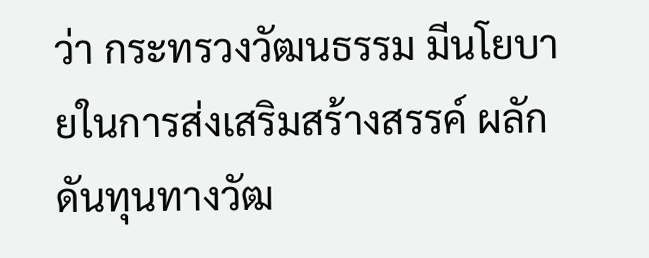ว่า กระทรวงวัฒนธรรม มีนโยบายในการส่งเสริมสร้างสรรค์ ผลักดันทุนทางวัฒ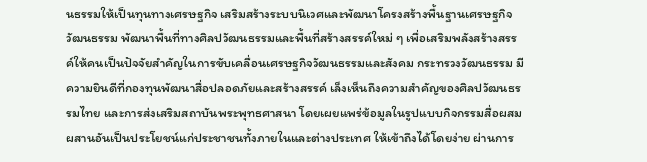นธรรมให้เป็นทุนทางเศรษฐกิจ เสริมสร้างระบบนิเวศและพัฒนาโครงสร้างพื้นฐานเศรษฐกิจวัฒนธรรม พัฒนาพื้นที่ทางศิลปวัฒนธรรมและพื้นที่สร้างสรรค์ใหม่ ๆ เพื่อเสริมพลังสร้างสรรค์ให้คนเป็นปัจจัยสำคัญในการขับเคลื่อนเศรษฐกิจวัฒนธรรมและสังคม กระทรวงวัฒนธรรม มีความยินดีที่กองทุนพัฒนาสื่อปลอดภัยและสร้างสรรค์ เล็งเห็นถึงความสำคัญของศิลปวัฒนธรรมไทย และการส่งเสริมสถาบันพระพุทธศาสนา โดยเผยแพร่ข้อมูลในรูปแบบกิจกรรมสื่อผสมผสานอันเป็นประโยชน์แก่ประชาชนทั้งภายในและต่างประเทศ ให้เข้าถึงได้โดยง่าย ผ่านการ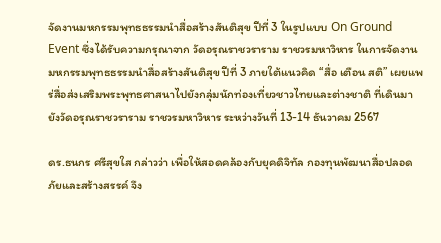จัดงานมหกรรมพุทธธรรมนำสื่อสร้างสันติสุข ปีที่ 3 ในรูปแบบ On Ground Event ซึ่งได้รับความกรุณาจาก วัดอรุณราชวราราม ราชวรมหาวิหาร ในการจัดงานมหกรรมพุทธธรรมนำสื่อสร้างสันติสุข ปีที่ 3 ภายใต้แนวคิด “สื่อ เตือน สติ” เผยแพร่สื่อส่งเสริมพระพุทธศาสนาไปยังกลุ่มนักท่องเที่ยวชาวไทยและต่างชาติ ที่เดินมายังวัดอรุณราชวราราม ราชวรมหาวิหาร ระหว่างวันที่ 13-14 ธันวาคม 2567

ดร.ธนกร ศรีสุขใส กล่าวว่า เพื่อให้สอดคล้องกับยุคดิจิทัล กองทุนพัฒนาสื่อปลอดภัยและสร้างสรรค์ จึง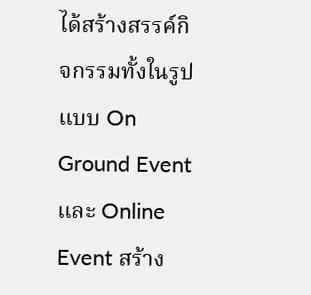ได้สร้างสรรค์กิจกรรมทั้งในรูปแบบ On Ground Event และ Online Event สร้าง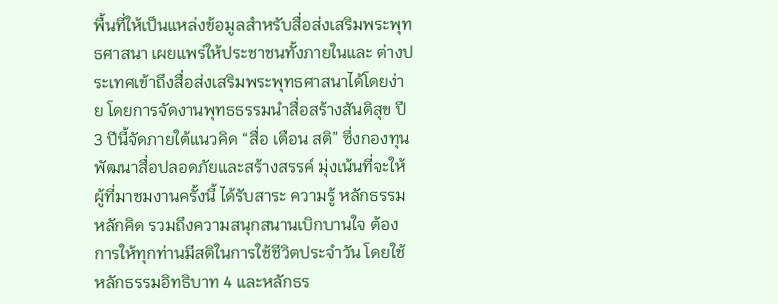พื้นที่ให้เป็นแหล่งข้อมูลสำหรับสื่อส่งเสริมพระพุทธศาสนา เผยแพร่ให้ประชาชนทั้งภายในและ ต่างประเทศเข้าถึงสื่อส่งเสริมพระพุทธศาสนาได้โดยง่าย โดยการจัดงานพุทธธรรมนำสื่อสร้างสันติสุข ปี 3 ปีนี้จัดภายใต้แนวคิด “สื่อ เตือน สติ” ซึ่งกองทุนพัฒนาสื่อปลอดภัยและสร้างสรรค์ มุ่งเน้นที่จะให้ผู้ที่มาชมงานครั้งนี้ ได้รับสาระ ความรู้ หลักธรรม หลักคิด รวมถึงความสนุกสนานเบิกบานใจ ต้องการให้ทุกท่านมีสติในการใช้ชีวิตประจำวัน โดยใช้หลักธรรมอิทธิบาท 4 และหลักธร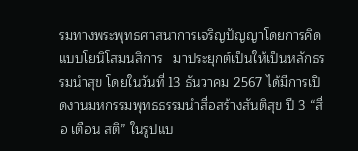รมทางพระพุทธศาสนาการเจริญปัญญาโดยการคิดแบบโยนิโสมนสิการ   มาประยุกต์เป็นให้เป็นหลักธรรมนำสุข โดยในวันที่ 13 ธันวาคม 2567 ได้มีการเปิดงานมหกรรมพุทธธรรมนำสื่อสร้างสันติสุข ปี 3 “สื่อ เตือน สติ” ในรูปแบ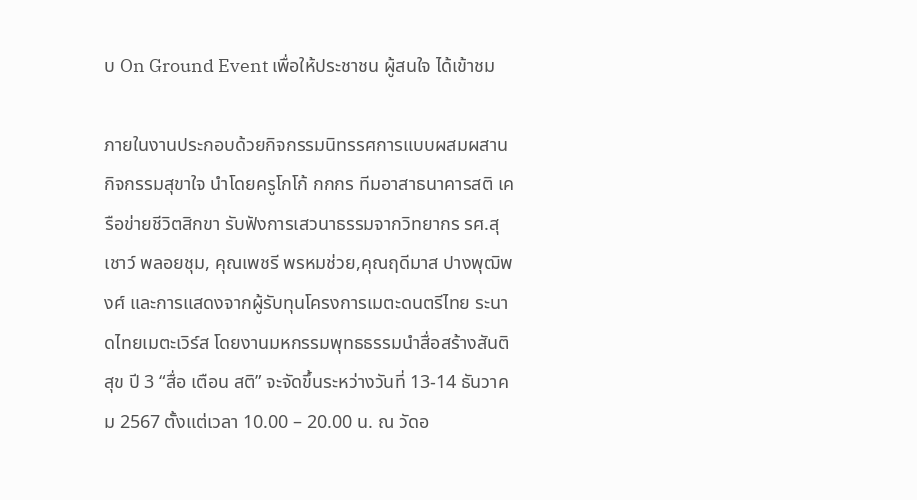บ On Ground Event เพื่อให้ประชาชน ผู้สนใจ ได้เข้าชม

ภายในงานประกอบด้วยกิจกรรมนิทรรศการแบบผสมผสาน กิจกรรมสุขาใจ นำโดยครูโกโก้ กกกร ทีมอาสาธนาคารสติ เครือข่ายชีวิตสิกขา รับฟังการเสวนาธรรมจากวิทยากร รศ.สุเชาว์ พลอยชุม, คุณเพชรี พรหมช่วย,คุณฤดีมาส ปางพุฒิพงศ์ และการแสดงจากผู้รับทุนโครงการเมตะดนตรีไทย ระนาดไทยเมตะเวิร์ส โดยงานมหกรรมพุทธธรรมนำสื่อสร้างสันติสุข ปี 3 “สื่อ เตือน สติ” จะจัดขึ้นระหว่างวันที่ 13-14 ธันวาคม 2567 ตั้งแต่เวลา 10.00 – 20.00 น. ณ วัดอ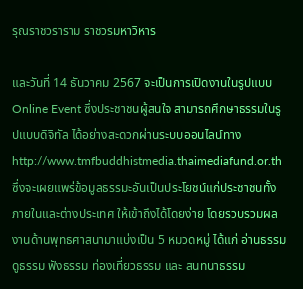รุณราชวราราม ราชวรมหาวิหาร

และวันที่ 14 ธันวาคม 2567 จะเป็นการเปิดงานในรูปแบบ Online Event ซึ่งประชาชนผู้สนใจ สามารถศึกษาธรรมในรูปแบบดิจิทัล ได้อย่างสะดวกผ่านระบบออนไลน์ทาง http://www.tmfbuddhistmedia.thaimediafund.or.th ซึ่งจะเผยแพร่ข้อมูลธรรมะอันเป็นประโยชน์แก่ประชาชนทั้งภายในและต่างประเทศ ให้เข้าถึงได้โดยง่าย โดยรวบรวมผลงานด้านพุทธศาสนามาแบ่งเป็น 5 หมวดหมู่ ได้แก่ อ่านธรรม ดูธรรม ฟังธรรม ท่องเที่ยวธรรม และ สนทนาธรรม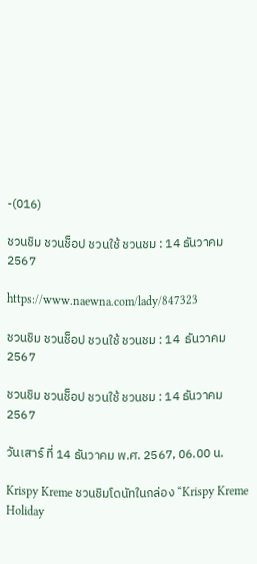-(016)

ชวนชิม ชวนช็อป ชวนใช้ ชวนชม : 14 ธันวาคม 2567

https://www.naewna.com/lady/847323

ชวนชิม ชวนช็อป ชวนใช้ ชวนชม : 14  ธันวาคม 2567

ชวนชิม ชวนช็อป ชวนใช้ ชวนชม : 14 ธันวาคม 2567

วันเสาร์ ที่ 14 ธันวาคม พ.ศ. 2567, 06.00 น.

Krispy Kreme ชวนชิมโดนัทในกล่อง “Krispy Kreme Holiday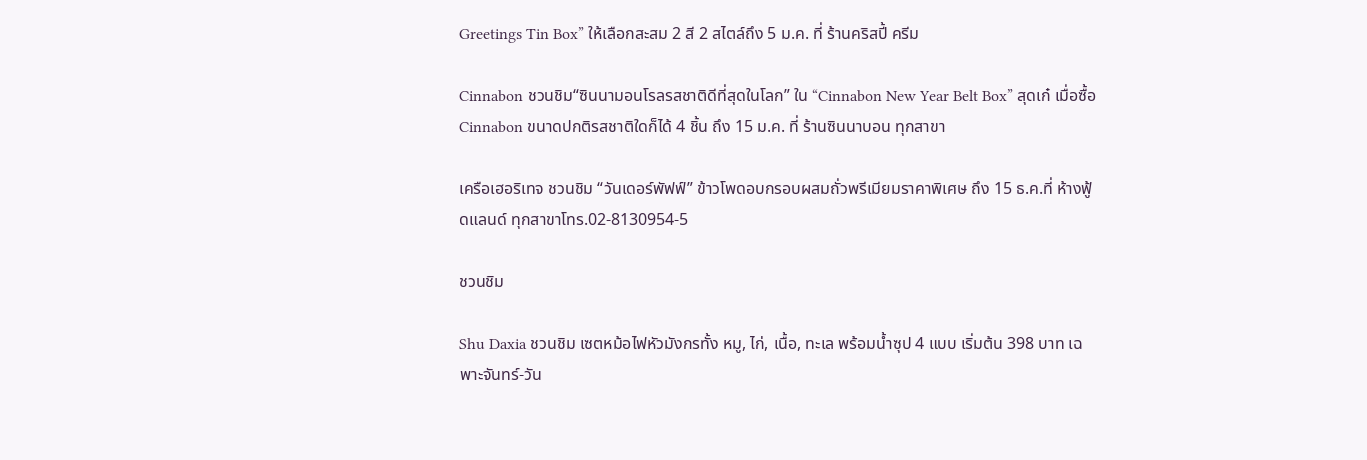Greetings Tin Box” ให้เลือกสะสม 2 สี 2 สไตล์ถึง 5 ม.ค. ที่ ร้านคริสปี้ ครีม

Cinnabon ชวนชิม“ซินนามอนโรลรสชาติดีที่สุดในโลก” ใน “Cinnabon New Year Belt Box” สุดเก๋ เมื่อซื้อ Cinnabon ขนาดปกติรสชาติใดก็ได้ 4 ชิ้น ถึง 15 ม.ค. ที่ ร้านซินนาบอน ทุกสาขา

เครือเฮอริเทจ ชวนชิม “วันเดอร์พัฟฟ์” ข้าวโพดอบกรอบผสมถั่วพรีเมียมราคาพิเศษ ถึง 15 ธ.ค.ที่ ห้างฟู้ดแลนด์ ทุกสาขาโทร.02-8130954-5

ชวนชิม

Shu Daxia ชวนชิม เซตหม้อไฟหัวมังกรทั้ง หมู, ไก่, เนื้อ, ทะเล พร้อมน้ำซุป 4 แบบ เริ่มต้น 398 บาท เฉพาะจันทร์-วัน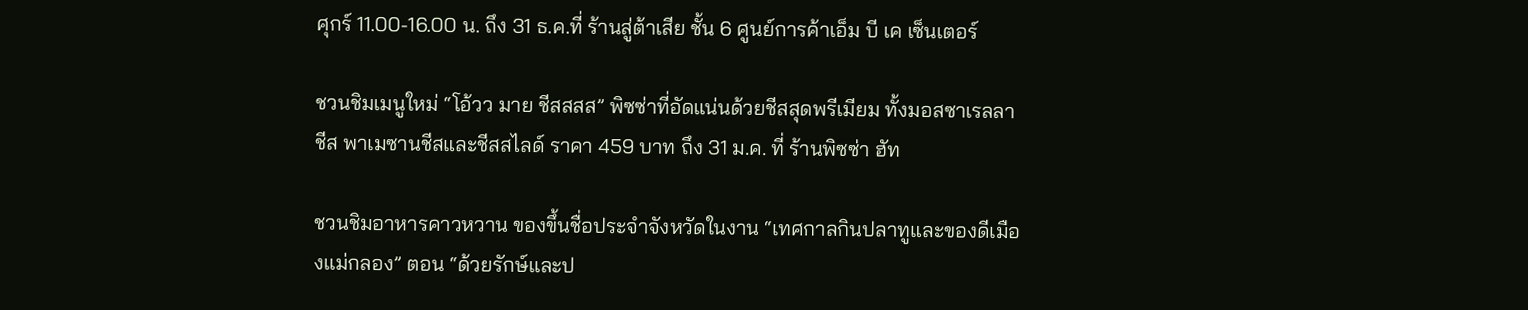ศุกร์ 11.00-16.00 น. ถึง 31 ธ.ค.ที่ ร้านสู่ต้าเสีย ชั้น 6 ศูนย์การค้าเอ็ม บี เค เซ็นเตอร์

ชวนชิมเมนูใหม่ “โอ้วว มาย ชีสสสส” พิซซ่าที่อัดแน่นด้วยชีสสุดพรีเมียม ทั้งมอสซาเรลลาชีส พาเมซานชีสและชีสสไลด์ ราคา 459 บาท ถึง 31 ม.ค. ที่ ร้านพิซซ่า ฮัท

ชวนชิมอาหารคาวหวาน ของขึ้นชื่อประจำจังหวัดในงาน “เทศกาลกินปลาทูและของดีเมืองแม่กลอง” ตอน “ด้วยรักษ์และป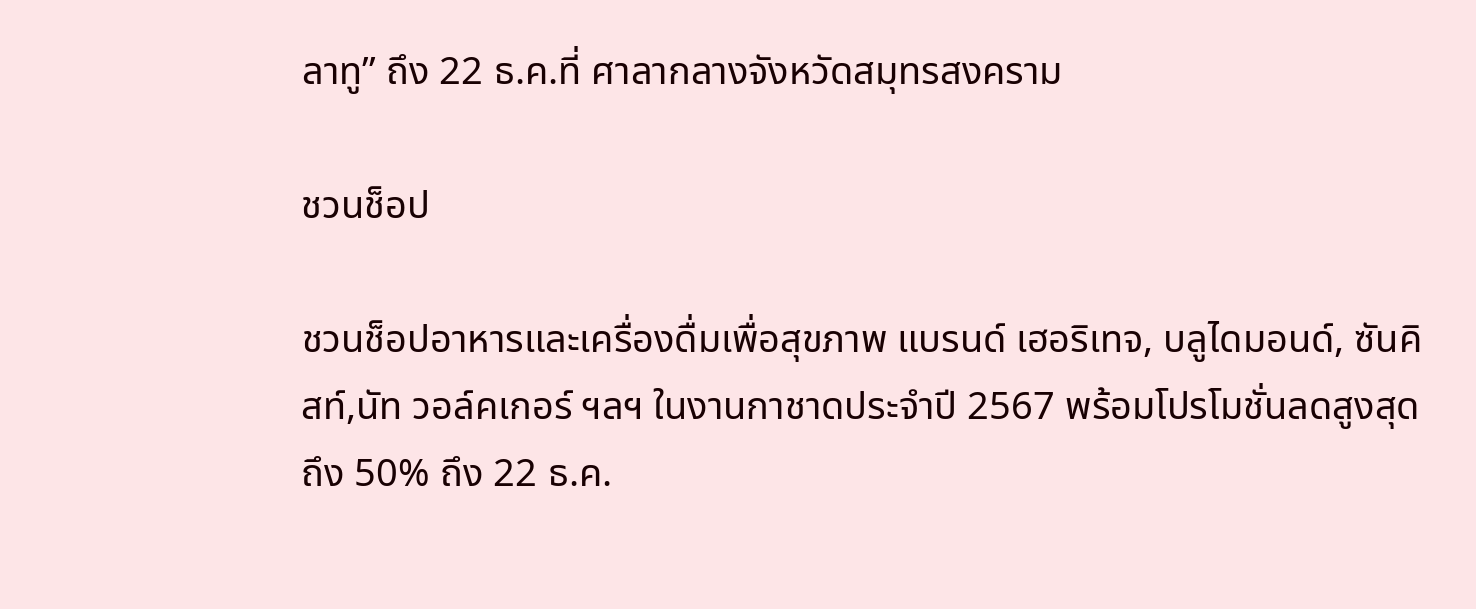ลาทู” ถึง 22 ธ.ค.ที่ ศาลากลางจังหวัดสมุทรสงคราม

ชวนช็อป

ชวนช็อปอาหารและเครื่องดื่มเพื่อสุขภาพ แบรนด์ เฮอริเทจ, บลูไดมอนด์, ซันคิสท์,นัท วอล์คเกอร์ ฯลฯ ในงานกาชาดประจำปี 2567 พร้อมโปรโมชั่นลดสูงสุดถึง 50% ถึง 22 ธ.ค.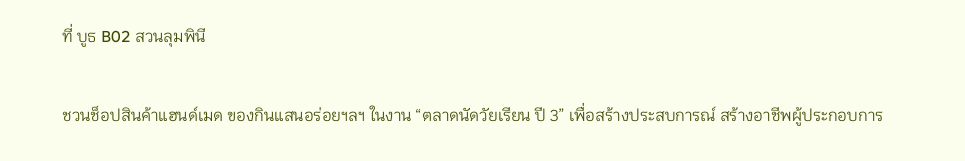ที่ บูธ B02 สวนลุมพินี

ชวนช็อปสินค้าแฮนด์เมด ของกินแสนอร่อยฯลฯ ในงาน “ตลาดนัดวัยเรียน ปี 3” เพื่อสร้างประสบการณ์ สร้างอาชีพผู้ประกอบการ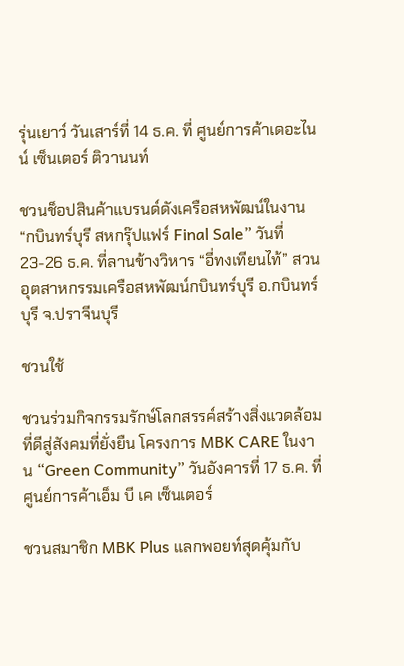รุ่นเยาว์ วันเสาร์ที่ 14 ธ.ค. ที่ ศูนย์การค้าเดอะไนน์ เซ็นเตอร์ ติวานนท์

ชวนช็อปสินค้าแบรนด์ดังเครือสหพัฒน์ในงาน “กบินทร์บุรี สหกรุ๊ปแฟร์ Final Sale” วันที่ 23-26 ธ.ค. ที่ลานข้างวิหาร “อี่ทงเทียนไท้” สวนอุตสาหกรรมเครือสหพัฒน์กบินทร์บุรี อ.กบินทร์บุรี จ.ปราจีนบุรี

ชวนใช้

ชวนร่วมกิจกรรมรักษ์โลกสรรค์สร้างสิ่งแวดล้อมที่ดีสู่สังคมที่ยั่งยืน โครงการ MBK CARE ในงาน “Green Community” วันอังคารที่ 17 ธ.ค. ที่ ศูนย์การค้าเอ็ม บี เค เซ็นเตอร์

ชวนสมาชิก MBK Plus แลกพอยท์สุดคุ้มกับ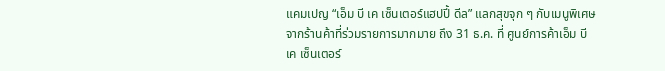แคมเปญ “เอ็ม บี เค เซ็นเตอร์แฮปปี้ ดีล” แลกสุขจุก ๆ กับเมนูพิเศษจากร้านค้าที่ร่วมรายการมากมาย ถึง 31 ธ.ค. ที่ ศูนย์การค้าเอ็ม บี เค เซ็นเตอร์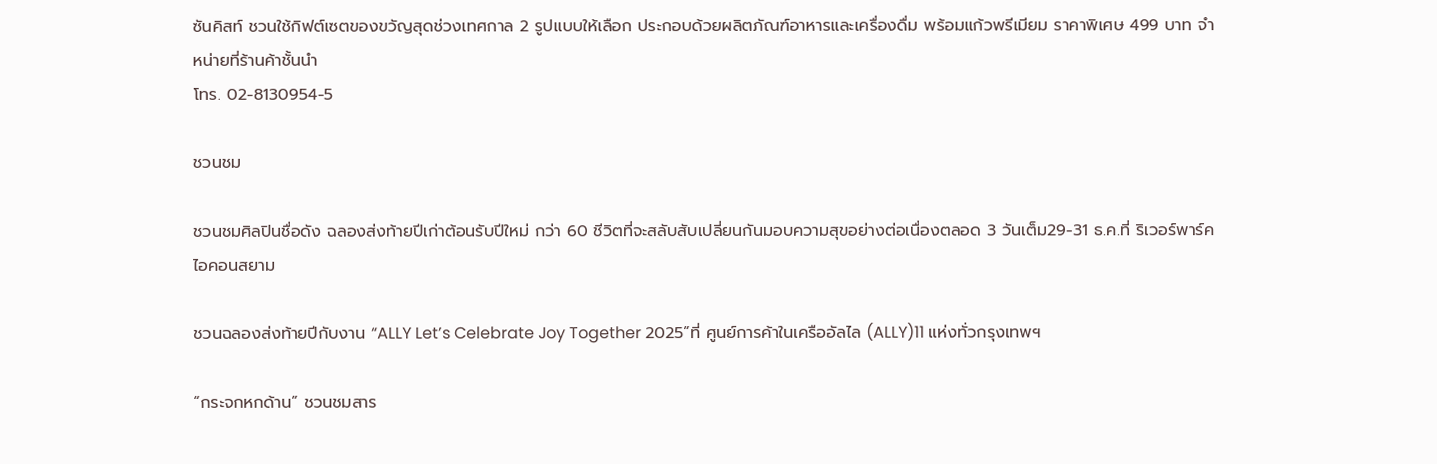ซันคิสท์ ชวนใช้กิฟต์เซตของขวัญสุดช่วงเทศกาล 2 รูปแบบให้เลือก ประกอบด้วยผลิตภัณฑ์อาหารและเครื่องดื่ม พร้อมแก้วพรีเมียม ราคาพิเศษ 499 บาท จำหน่ายที่ร้านค้าชั้นนำ
โทร. 02-8130954-5

ชวนชม

ชวนชมศิลปินชื่อดัง ฉลองส่งท้ายปีเก่าต้อนรับปีใหม่ กว่า 60 ชีวิตที่จะสลับสับเปลี่ยนกันมอบความสุขอย่างต่อเนื่องตลอด 3 วันเต็ม29-31 ธ.ค.ที่ ริเวอร์พาร์คไอคอนสยาม

ชวนฉลองส่งท้ายปีกับงาน “ALLY Let’s Celebrate Joy Together 2025”ที่ ศูนย์การค้าในเครืออัลไล (ALLY)11 แห่งทั่วกรุงเทพฯ

“กระจกหกด้าน” ชวนชมสาร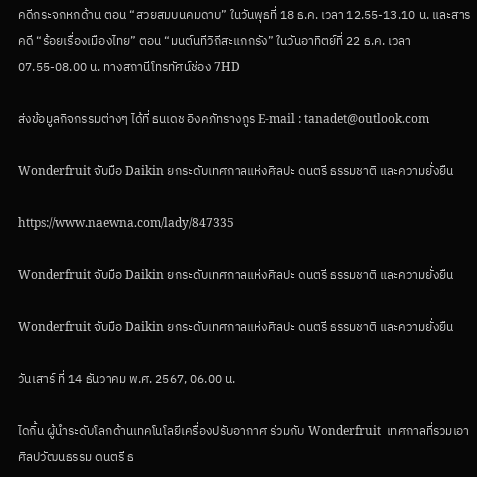คดีกระจกหกด้าน ตอน “สวยสมบนคมดาบ” ในวันพุธที่ 18 ธ.ค. เวลา 12.55-13.10 น. และสารคดี “ร้อยเรื่องเมืองไทย” ตอน “มนต์นทีวิถีสะแกกรัง” ในวันอาทิตย์ที่ 22 ธ.ค. เวลา 07.55-08.00 น. ทางสถานีโทรทัศน์ช่อง 7HD

ส่งข้อมูลกิจกรรมต่างๆ ได้ที่ ธนเดช อิงคภัทรางกูร E-mail : tanadet@outlook.com

Wonderfruit จับมือ Daikin ยกระดับเทศกาลแห่งศิลปะ ดนตรี ธรรมชาติ และความยั่งยืน

https://www.naewna.com/lady/847335

Wonderfruit จับมือ Daikin ยกระดับเทศกาลแห่งศิลปะ ดนตรี ธรรมชาติ และความยั่งยืน

Wonderfruit จับมือ Daikin ยกระดับเทศกาลแห่งศิลปะ ดนตรี ธรรมชาติ และความยั่งยืน

วันเสาร์ ที่ 14 ธันวาคม พ.ศ. 2567, 06.00 น.

ไดกิ้น ผู้นำระดับโลกด้านเทคโนโลยีเครื่องปรับอากาศ ร่วมกับ Wonderfruit  เทศกาลที่รวมเอาศิลปวัฒนธรรม ดนตรี ธ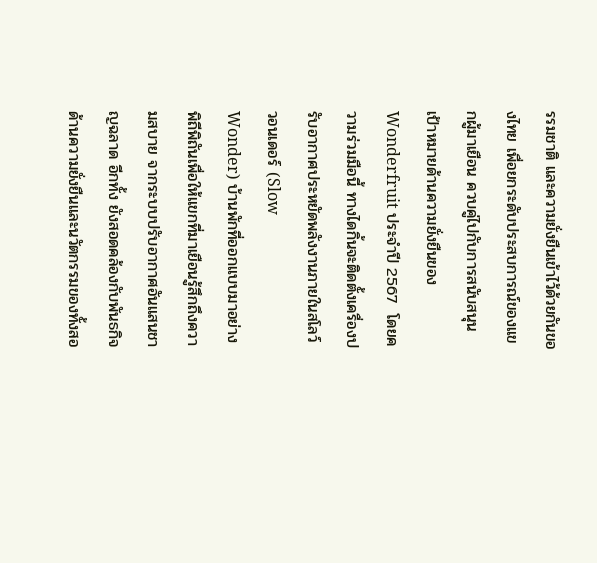รรมชาติ และความยั่งยืนเข้าไว้ด้วยกันของไทย เพื่อยกระดับประสบการณ์ของแขกผู้มาเยือน ควบคู่ไปกับการสนับสนุนเป้าหมายด้านความยั่งยืนของ Wonderfruit ประจำปี 2567  โดยความร่วมมือนี้ ทางไดกิ้นจะติดตั้งเครื่องปรับอากาศประหยัดพลังงานภายในสโลว์ วอนเดอร์ (Slow
Wonder) บ้านพักที่ออกแบบมาอย่างพิถีพิถันเพื่อให้แขกที่มาเยือนรู้สึกถึงความสบาย จากระบบปรับอากาศอันแสนชาญฉลาด อีกทั้ง ยังสอดคล้องกับพันธกิจด้านความยั่งยืนและนวัตกรรมของทั้งสอ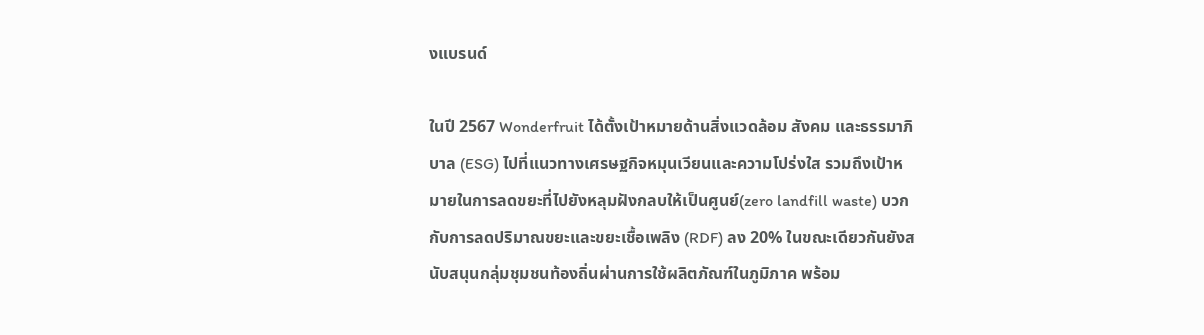งแบรนด์

ในปี 2567 Wonderfruit ได้ตั้งเป้าหมายด้านสิ่งแวดล้อม สังคม และธรรมาภิบาล (ESG) ไปที่แนวทางเศรษฐกิจหมุนเวียนและความโปร่งใส รวมถึงเป้าหมายในการลดขยะที่ไปยังหลุมฝังกลบให้เป็นศูนย์(zero landfill waste) บวกกับการลดปริมาณขยะและขยะเชื้อเพลิง (RDF) ลง 20% ในขณะเดียวกันยังสนับสนุนกลุ่มชุมชนท้องถิ่นผ่านการใช้ผลิตภัณฑ์ในภูมิภาค พร้อม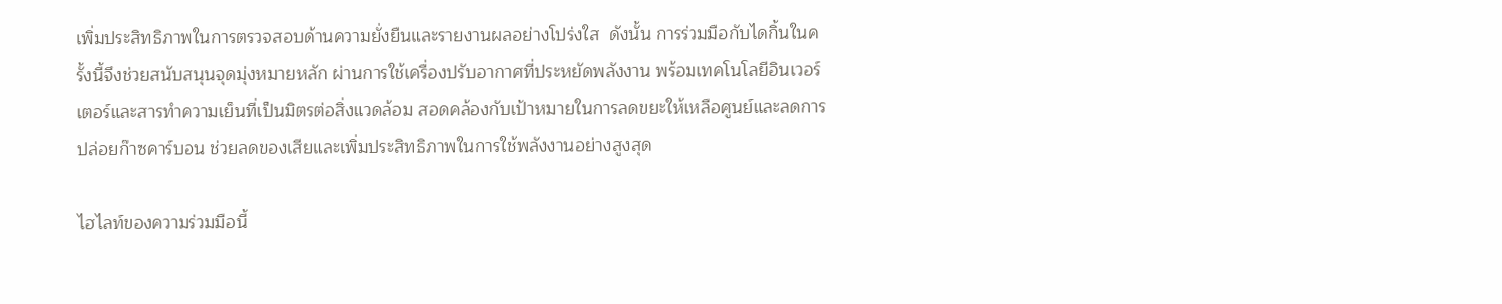เพิ่มประสิทธิภาพในการตรวจสอบด้านความยั่งยืนและรายงานผลอย่างโปร่งใส  ดังนั้น การร่วมมือกับไดกิ้นในครั้งนี้จึงช่วยสนับสนุนจุดมุ่งหมายหลัก ผ่านการใช้เครื่องปรับอากาศที่ประหยัดพลังงาน พร้อมเทคโนโลยีอินเวอร์เตอร์และสารทำความเย็นที่เป็นมิตรต่อสิ่งแวดล้อม สอดคล้องกับเป้าหมายในการลดขยะให้เหลือศูนย์และลดการปล่อยก๊าซคาร์บอน ช่วยลดของเสียและเพิ่มประสิทธิภาพในการใช้พลังงานอย่างสูงสุด

ไฮไลท์ของความร่วมมือนี้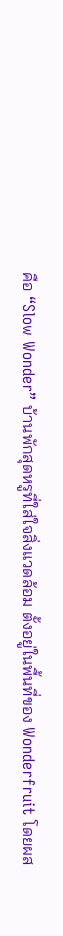คือ “Slow Wonder” บ้านพักสุดหรูที่ใส่ใจสิ่งแวดล้อม ตั้งอยู่ในพื้นที่ของ Wonderfruit โดยผส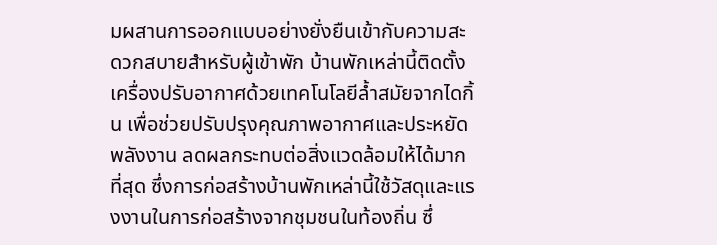มผสานการออกแบบอย่างยั่งยืนเข้ากับความสะดวกสบายสำหรับผู้เข้าพัก บ้านพักเหล่านี้ติดตั้งเครื่องปรับอากาศด้วยเทคโนโลยีล้ำสมัยจากไดกิ้น เพื่อช่วยปรับปรุงคุณภาพอากาศและประหยัดพลังงาน ลดผลกระทบต่อสิ่งแวดล้อมให้ได้มากที่สุด ซึ่งการก่อสร้างบ้านพักเหล่านี้ใช้วัสดุและแรงงานในการก่อสร้างจากชุมชนในท้องถิ่น ซึ่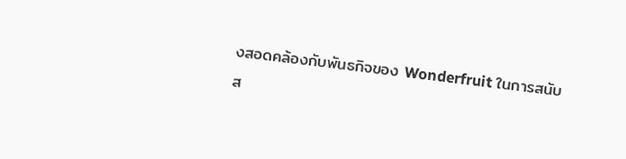งสอดคล้องกับพันธกิจของ Wonderfruit ในการสนับส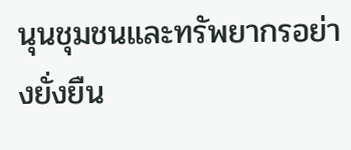นุนชุมชนและทรัพยากรอย่างยั่งยืน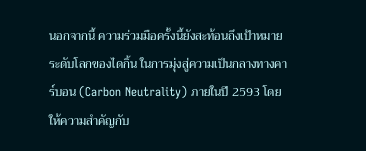นอกจากนี้ ความร่วมมือครั้งนี้ยังสะท้อนถึงเป้าหมายระดับโลกของไดกิ้น ในการมุ่งสู่ความเป็นกลางทางคาร์บอน (Carbon Neutrality) ภายในปี 2593 โดยให้ความสำคัญกับ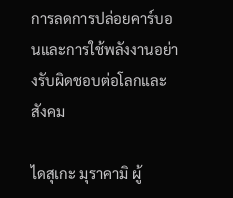การลดการปล่อยคาร์บอนและการใช้พลังงานอย่างรับผิดชอบต่อโลกและสังคม

ไดสุเกะ มุราคามิ ผู้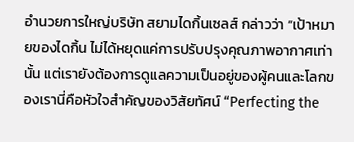อำนวยการใหญ่บริษัท สยามไดกิ้นเซลส์ กล่าวว่า “เป้าหมายของไดกิ้น ไม่ได้หยุดแค่การปรับปรุงคุณภาพอากาศเท่านั้น แต่เรายังต้องการดูแลความเป็นอยู่ของผู้คนและโลกของเรานี่คือหัวใจสำคัญของวิสัยทัศน์ “Perfecting the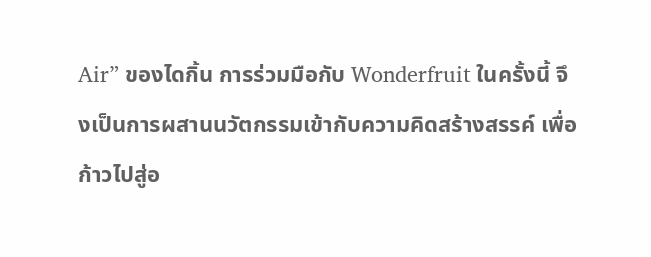Air” ของไดกิ้น การร่วมมือกับ Wonderfruit ในครั้งนี้ จึงเป็นการผสานนวัตกรรมเข้ากับความคิดสร้างสรรค์ เพื่อก้าวไปสู่อ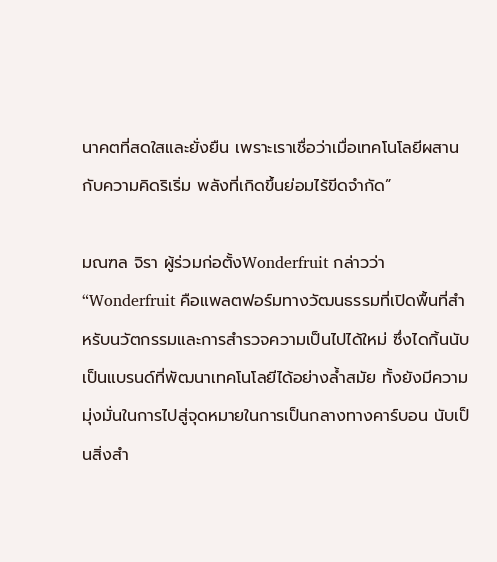นาคตที่สดใสและยั่งยืน เพราะเราเชื่อว่าเมื่อเทคโนโลยีผสานกับความคิดริเริ่ม พลังที่เกิดขึ้นย่อมไร้ขีดจำกัด”

มณฑล จิรา ผู้ร่วมก่อตั้งWonderfruit กล่าวว่า “Wonderfruit คือแพลตฟอร์มทางวัฒนธรรมที่เปิดพื้นที่สำหรับนวัตกรรมและการสำรวจความเป็นไปได้ใหม่ ซึ่งไดกิ้นนับเป็นแบรนด์ที่พัฒนาเทคโนโลยีได้อย่างล้ำสมัย ทั้งยังมีความมุ่งมั่นในการไปสู่จุดหมายในการเป็นกลางทางคาร์บอน นับเป็นสิ่งสำ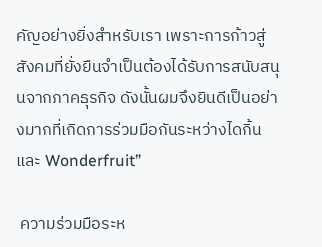คัญอย่างยิ่งสำหรับเรา เพราะการก้าวสู่สังคมที่ยั่งยืนจำเป็นต้องได้รับการสนับสนุนจากภาคธุรกิจ ดังนั้นผมจึงยินดีเป็นอย่างมากที่เกิดการร่วมมือกันระหว่างไดกิ้นและ Wonderfruit”

 ความร่วมมือระห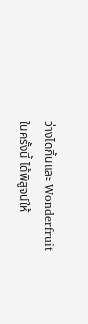ว่างไดกิ้นและ Wonderfruit ในครั้งนี้ ได้พิสูจน์ให้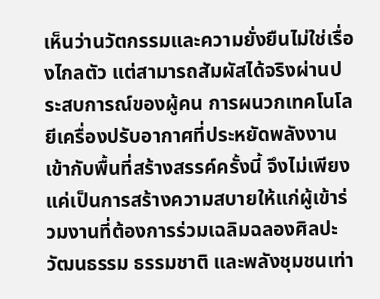เห็นว่านวัตกรรมและความยั่งยืนไม่ใช่เรื่องไกลตัว แต่สามารถสัมผัสได้จริงผ่านประสบการณ์ของผู้คน การผนวกเทคโนโลยีเครื่องปรับอากาศที่ประหยัดพลังงานเข้ากับพื้นที่สร้างสรรค์ครั้งนี้ จึงไม่เพียงแค่เป็นการสร้างความสบายให้แก่ผู้เข้าร่วมงานที่ต้องการร่วมเฉลิมฉลองศิลปะ วัฒนธรรม ธรรมชาติ และพลังชุมชนเท่า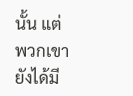นั้น แต่พวกเขายังได้มี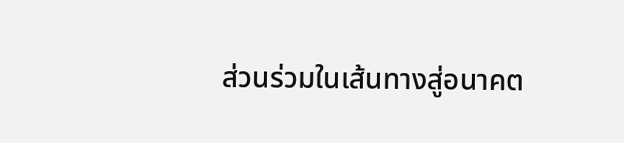ส่วนร่วมในเส้นทางสู่อนาคต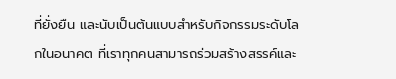ที่ยั่งยืน และนับเป็นต้นแบบสำหรับกิจกรรมระดับโลกในอนาคต ที่เราทุกคนสามารถร่วมสร้างสรรค์และ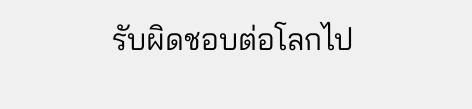รับผิดชอบต่อโลกไป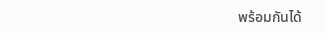พร้อมกันได้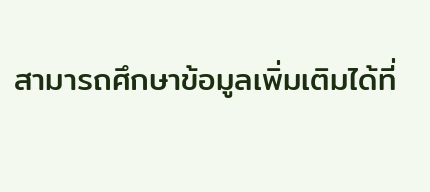สามารถศึกษาข้อมูลเพิ่มเติมได้ที่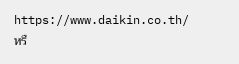https://www.daikin.co.th/ หรื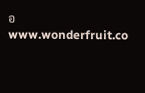อ www.wonderfruit.co